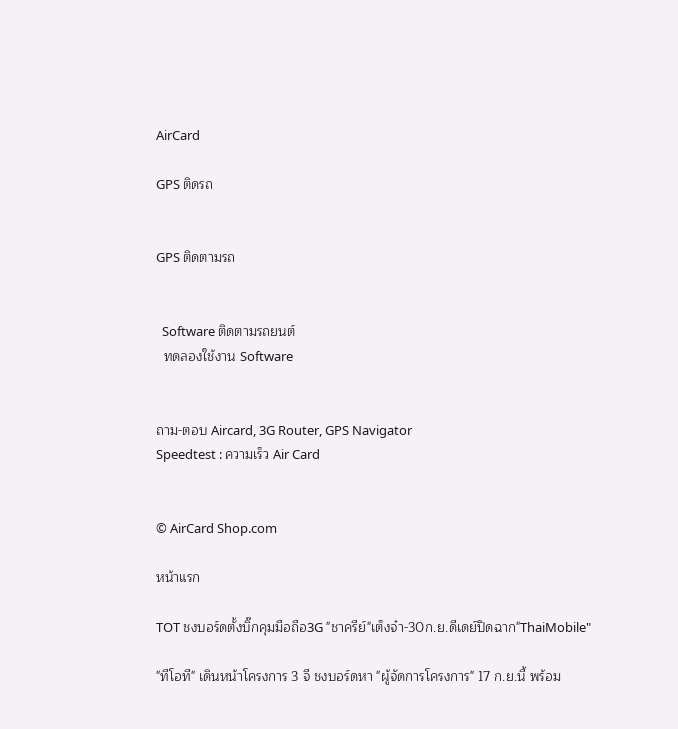AirCard

GPS ติดรถ


GPS ติดตามรถ


  Software ติดตามรถยนต์
  ทดลองใช้งาน Software


ถาม-ตอบ Aircard, 3G Router, GPS Navigator
Speedtest : ความเร็ว Air Card


© AirCard Shop.com

หน้าแรก

TOT ชงบอร์ดตั้งบิ๊กคุมมือถือ3G "ชาครีย์"เต็งจ๋า-30ก.ย.ดีเดย์ปิดฉาก"ThaiMobile"

"ทีโอที" เดินหน้าโครงการ 3 จี ชงบอร์ดหา "ผู้จัดการโครงการ" 17 ก.ย.นี้ พร้อม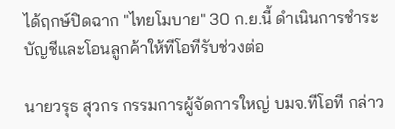ได้ฤกษ์ปิดฉาก "ไทยโมบาย" 30 ก.ย.นี้ ดำเนินการชำระบัญชีและโอนลูกค้าให้ทีโอทีรับช่วงต่อ

นายวรุธ สุวกร กรรมการผู้จัดการใหญ่ บมจ.ทีโอที กล่าว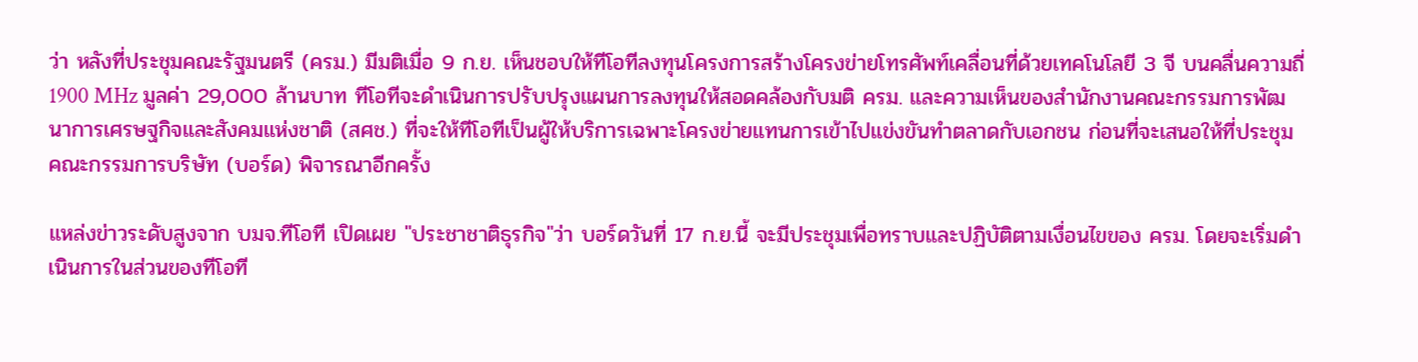ว่า หลังที่ประชุมคณะรัฐมนตรี (ครม.) มีมติเมื่อ 9 ก.ย. เห็นชอบให้ทีโอทีลงทุนโครงการสร้างโครงข่ายโทรศัพท์เคลื่อนที่ด้วยเทคโนโลยี 3 จี บนคลื่นความถี่ 1900 MHz มูลค่า 29,000 ล้านบาท ทีโอทีจะดำเนินการปรับปรุงแผนการลงทุนให้สอดคล้องกับมติ ครม. และความเห็นของสำนักงานคณะกรรมการพัฒนาการเศรษฐกิจและสังคมแห่งชาติ (สศช.) ที่จะให้ทีโอทีเป็นผู้ให้บริการเฉพาะโครงข่ายแทนการเข้าไปแข่งขันทำตลาดกับเอกชน ก่อนที่จะเสนอให้ที่ประชุมคณะกรรมการบริษัท (บอร์ด) พิจารณาอีกครั้ง

แหล่งข่าวระดับสูงจาก บมจ.ทีโอที เปิดเผย "ประชาชาติธุรกิจ"ว่า บอร์ดวันที่ 17 ก.ย.นี้ จะมีประชุมเพื่อทราบและปฏิบัติตามเงื่อนไขของ ครม. โดยจะเริ่มดำเนินการในส่วนของทีโอที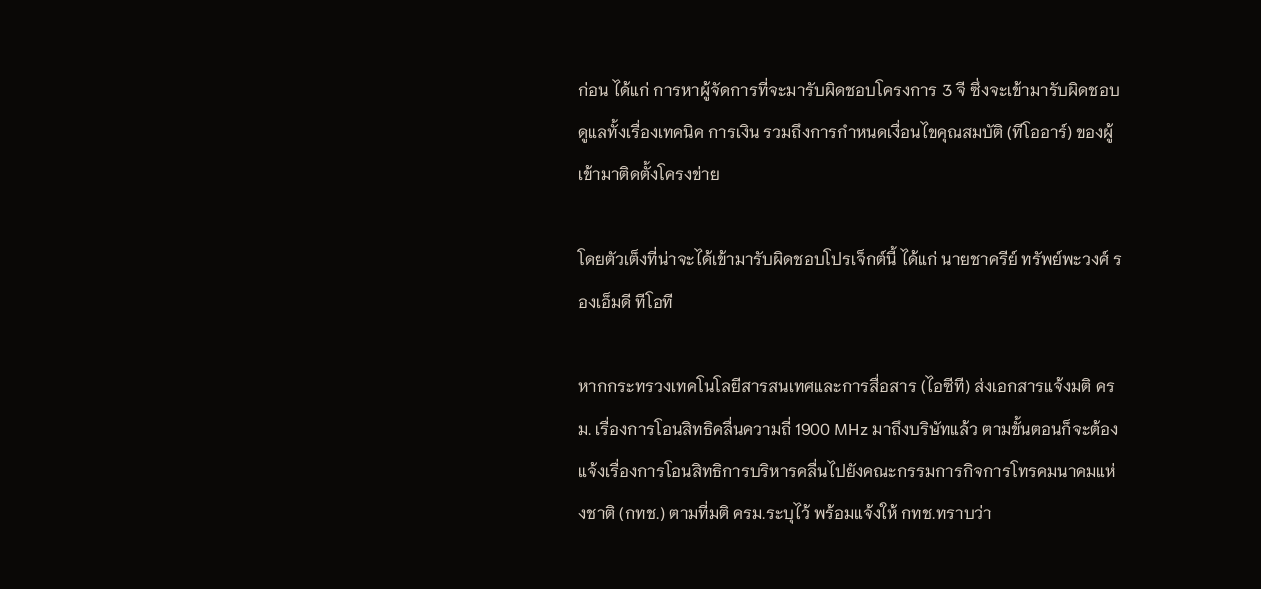ก่อน ได้แก่ การหาผู้จัดการที่จะมารับผิดชอบโครงการ 3 จี ซึ่งจะเข้ามารับผิดชอบดูแลทั้งเรื่องเทคนิค การเงิน รวมถึงการกำหนดเงื่อนไขคุณสมบัติ (ทีโออาร์) ของผู้เข้ามาติดตั้งโครงข่าย

โดยตัวเต็งที่น่าจะได้เข้ามารับผิดชอบโปรเจ็กต์นี้ ได้แก่ นายชาครีย์ ทรัพย์พะวงศ์ รองเอ็มดี ทีโอที

หากกระทรวงเทคโนโลยีสารสนเทศและการสื่อสาร (ไอซีที) ส่งเอกสารแจ้งมติ ครม. เรื่องการโอนสิทธิคลื่นความถี่ 1900 MHz มาถึงบริษัทแล้ว ตามขั้นตอนก็จะต้องแจ้งเรื่องการโอนสิทธิการบริหารคลื่นไปยังคณะกรรมการกิจการโทรคมนาคมแห่งชาติ (กทช.) ตามที่มติ ครม.ระบุไว้ พร้อมแจ้งให้ กทช.ทราบว่า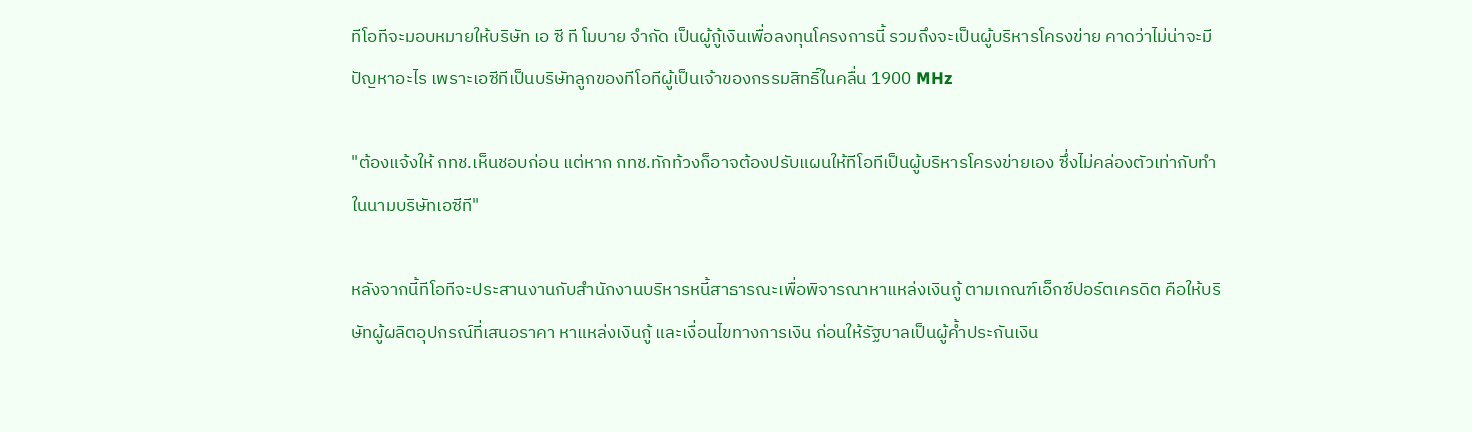ทีโอทีจะมอบหมายให้บริษัท เอ ซี ที โมบาย จำกัด เป็นผู้กู้เงินเพื่อลงทุนโครงการนี้ รวมถึงจะเป็นผู้บริหารโครงข่าย คาดว่าไม่น่าจะมีปัญหาอะไร เพราะเอซีทีเป็นบริษัทลูกของทีโอทีผู้เป็นเจ้าของกรรมสิทธิ์ในคลื่น 1900 MHz

"ต้องแจ้งให้ กทช.เห็นชอบก่อน แต่หาก กทช.ทักท้วงก็อาจต้องปรับแผนให้ทีโอทีเป็นผู้บริหารโครงข่ายเอง ซึ่งไม่คล่องตัวเท่ากับทำในนามบริษัทเอซีที"

หลังจากนี้ทีโอทีจะประสานงานกับสำนักงานบริหารหนี้สาธารณะเพื่อพิจารณาหาแหล่งเงินกู้ ตามเกณฑ์เอ็กซ์ปอร์ตเครดิต คือให้บริษัทผู้ผลิตอุปกรณ์ที่เสนอราคา หาแหล่งเงินกู้ และเงื่อนไขทางการเงิน ก่อนให้รัฐบาลเป็นผู้ค้ำประกันเงิน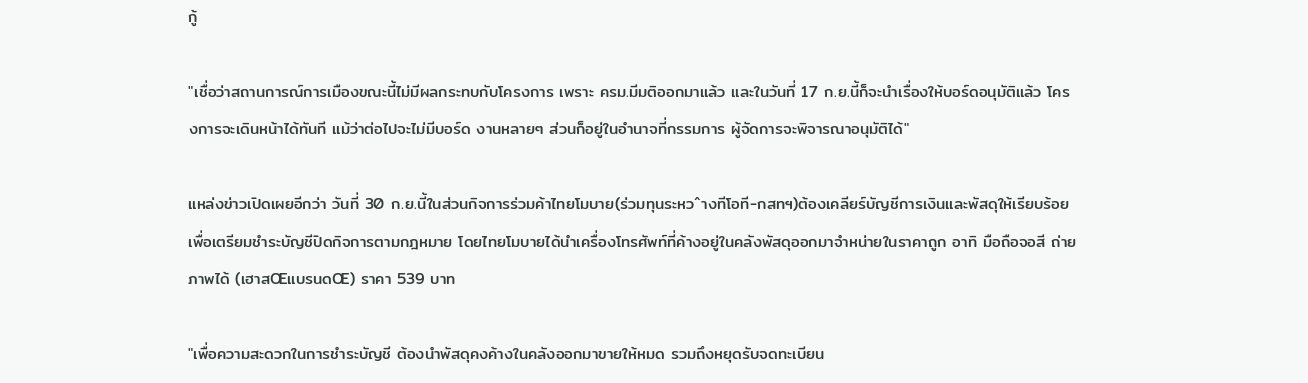กู้

"เชื่อว่าสถานการณ์การเมืองขณะนี้ไม่มีผลกระทบกับโครงการ เพราะ ครม.มีมติออกมาแล้ว และในวันที่ 17 ก.ย.นี้ก็จะนำเรื่องให้บอร์ดอนุมัติแล้ว โครงการจะเดินหน้าได้ทันที แม้ว่าต่อไปจะไม่มีบอร์ด งานหลายๆ ส่วนก็อยู่ในอำนาจที่กรรมการ ผู้จัดการจะพิจารณาอนุมัติได้"

แหล่งข่าวเปิดเผยอีกว่า วันที่ 30 ก.ย.นี้ในส่วนกิจการร่วมค้าไทยโมบาย(ร่วมทุนระหวˆางทีโอที-กสทฯ)ต้องเคลียร์บัญชีการเงินและพัสดุให้เรียบร้อย เพื่อเตรียมชำระบัญชีปิดกิจการตามกฎหมาย โดยไทยโมบายได้นำเครื่องโทรศัพท์ที่ค้างอยู่ในคลังพัสดุออกมาจำหน่ายในราคาถูก อาทิ มือถือจอสี ถ่ายภาพได้ (เฮาสŒแบรนดŒ) ราคา 539 บาท

"เพื่อความสะดวกในการชำระบัญชี ต้องนำพัสดุคงค้างในคลังออกมาขายให้หมด รวมถึงหยุดรับจดทะเบียน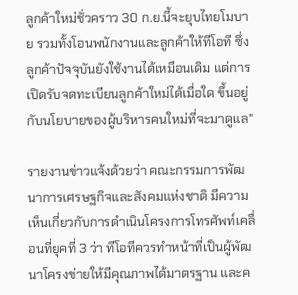ลูกค้าใหม่ชั่วคราว 30 ก.ย.นี้จะยุบไทยโมบาย รวมทั้งโอนพนักงานและลูกค้าให้ทีโอที ซึ่งลูกค้าปัจจุบันยังใช้งานได้เหมือนเดิม แต่การเปิดรับจดทะเบียนลูกค้าใหม่ได้เมื่อใด ขึ้นอยู่กับนโยบายของผู้บริหารคนใหม่ที่จะมาดูแล"

รายงานข่าวแจ้งด้วยว่า คณะกรรมการพัฒนาการเศรษฐกิจและสังคมแห่งชาติ มีความเห็นเกี่ยวกับการดำเนินโครงการโทรศัพท์เคลื่อนที่ยุคที่ 3 ว่า ทีโอทีควรทำหน้าที่เป็นผู้พัฒนาโครงข่ายให้มีคุณภาพได้มาตรฐาน และค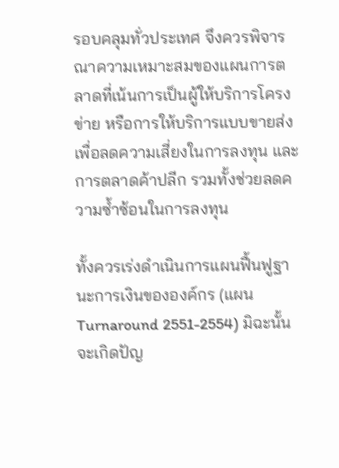รอบคลุมทั่วประเทศ จึงควรพิจารณาความเหมาะสมของแผนการตลาดที่เน้นการเป็นผู้ให้บริการโครงข่าย หรือการให้บริการแบบขายส่ง เพื่อลดความเสี่ยงในการลงทุน และการตลาดค้าปลีก รวมทั้งช่วยลดความซ้ำซ้อนในการลงทุน

ทั้งควรเร่งดำเนินการแผนฟื้นฟูฐานะการเงินขององค์กร (แผน Turnaround 2551-2554) มิฉะนั้นจะเกิดปัญ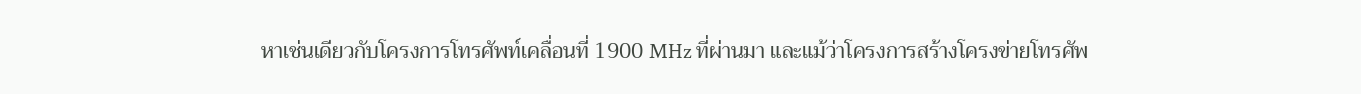หาเช่นเดียวกับโครงการโทรศัพท์เคลื่อนที่ 1900 MHz ที่ผ่านมา และแม้ว่าโครงการสร้างโครงข่ายโทรศัพ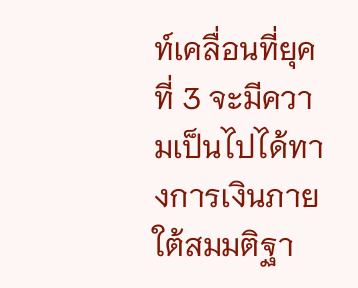ท์เคลื่อนที่ยุคที่ 3 จะมีความเป็นไปได้ทางการเงินภายใต้สมมติฐา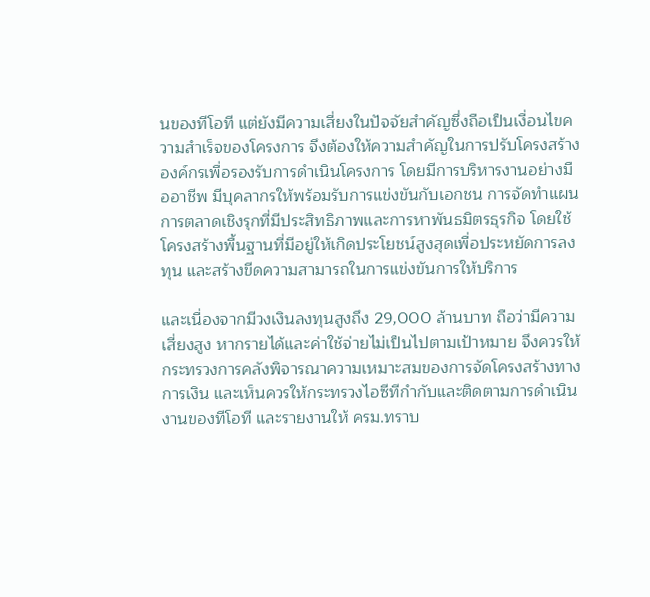นของทีโอที แต่ยังมีความเสี่ยงในปัจจัยสำคัญซึ่งถือเป็นเงื่อนไขความสำเร็จของโครงการ จึงต้องให้ความสำคัญในการปรับโครงสร้างองค์กรเพื่อรองรับการดำเนินโครงการ โดยมีการบริหารงานอย่างมืออาชีพ มีบุคลากรให้พร้อมรับการแข่งขันกับเอกชน การจัดทำแผนการตลาดเชิงรุกที่มีประสิทธิภาพและการหาพันธมิตรธุรกิจ โดยใช้โครงสร้างพื้นฐานที่มีอยู่ให้เกิดประโยชน์สูงสุดเพื่อประหยัดการลงทุน และสร้างขีดความสามารถในการแข่งขันการให้บริการ

และเนื่องจากมีวงเงินลงทุนสูงถึง 29,000 ล้านบาท ถือว่ามีความเสี่ยงสูง หากรายได้และค่าใช้จ่ายไม่เป็นไปตามเป้าหมาย จึงควรให้กระทรวงการคลังพิจารณาความเหมาะสมของการจัดโครงสร้างทางการเงิน และเห็นควรให้กระทรวงไอซีทีกำกับและติดตามการดำเนินงานของทีโอที และรายงานให้ ครม.ทราบ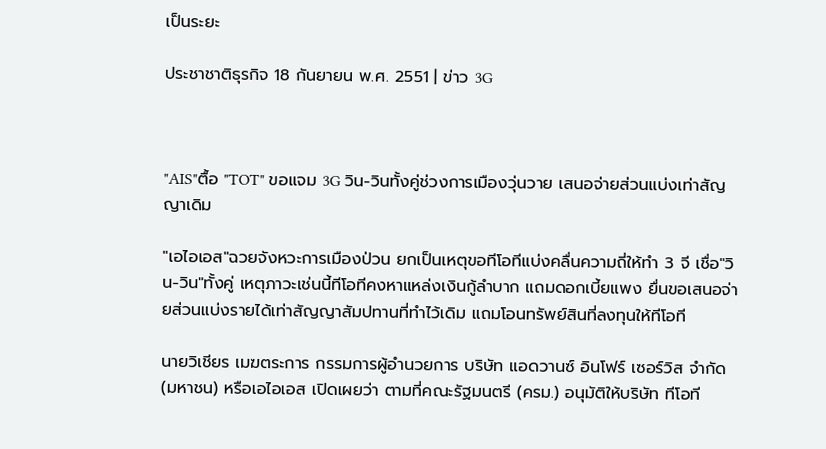เป็นระยะ

ประชาชาติธุรกิจ 18 กันยายน พ.ศ. 2551 | ข่าว 3G



"AIS"ตื้อ "TOT" ขอแจม 3G วิน-วินทั้งคู่ช่วงการเมืองวุ่นวาย เสนอจ่ายส่วนแบ่งเท่าสัญญาเดิม

"เอไอเอส"ฉวยจังหวะการเมืองป่วน ยกเป็นเหตุขอทีโอทีแบ่งคลื่นความถี่ให้ทำ 3 จี เชื่อ"วิน-วิน"ทั้งคู่ เหตุภาวะเช่นนี้ทีโอทีคงหาแหล่งเงินกู้ลำบาก แถมดอกเบี้ยแพง ยื่นขอเสนอจ่ายส่วนแบ่งรายได้เท่าสัญญาสัมปทานที่ทำไว้เดิม แถมโอนทรัพย์สินที่ลงทุนให้ทีโอที

นายวิเชียร เมฆตระการ กรรมการผู้อำนวยการ บริษัท แอดวานซ์ อินโฟร์ เซอร์วิส จำกัด (มหาชน) หรือเอไอเอส เปิดเผยว่า ตามที่คณะรัฐมนตรี (ครม.) อนุมัติให้บริษัท ทีโอที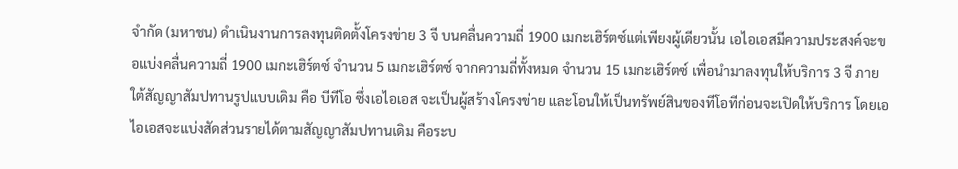จำกัด (มหาชน) ดำเนินงานการลงทุนติดตั้งโครงข่าย 3 จี บนคลื่นความถี่ 1900 เมกะเฮิร์ตซ์แต่เพียงผู้เดียวนั้น เอไอเอสมีความประสงค์จะขอแบ่งคลื่นความถี่ 1900 เมกะเฮิร์ตซ์ จำนวน 5 เมกะเฮิร์ตซ์ จากความถี่ทั้งหมด จำนวน 15 เมกะเฮิร์ตซ์ เพื่อนำมาลงทุนให้บริการ 3 จี ภายใต้สัญญาสัมปทานรูปแบบเดิม คือ บีทีโอ ซึ่งเอไอเอส จะเป็นผู้สร้างโครงข่าย และโอนให้เป็นทรัพย์สินของทีโอทีก่อนจะเปิดให้บริการ โดยเอไอเอสจะแบ่งสัดส่วนรายได้ตามสัญญาสัมปทานเดิม คือระบ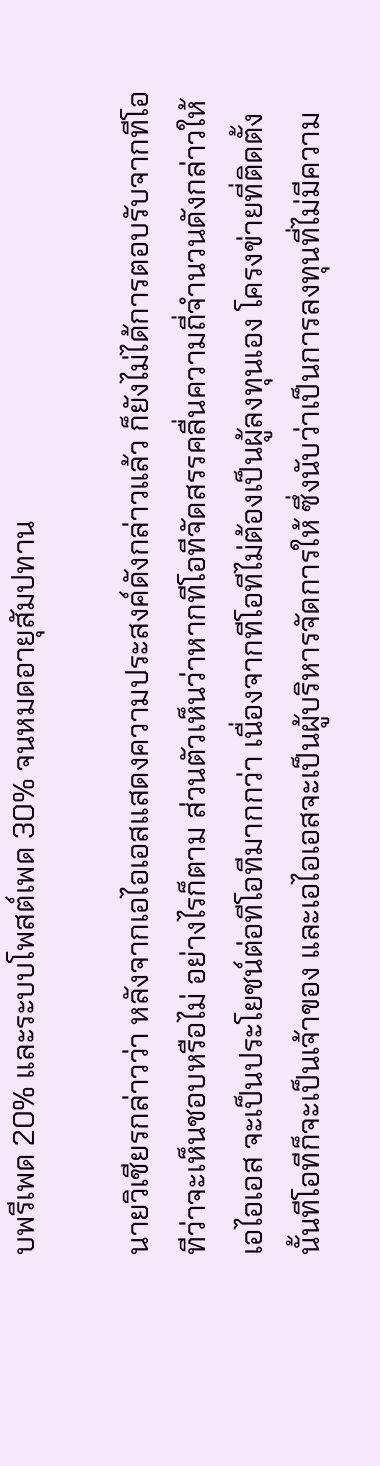บพรีเพด 20% และระบบโพสต์เพด 30% จนหมดอายุสัมปทาน

นายวิเชียรกล่าวว่า หลังจากเอไอเอสแสดงความประสงค์ดังกล่าวแล้ว ก็ยังไม่ได้การตอบรับจากทีโอทีว่าจะเห็นชอบหรือไม่ อย่างไรก็ตาม ส่วนตัวเห็นว่าหากทีโอทีจัดสรรคลื่นความถี่จำนวนดังกล่าวให้เอไอเอส จะเป็นประโยชน์ต่อทีโอทีมากกว่า เนื่องจากทีโอทีไม่ต้องเป็นผู้ลงทุนเอง โครงข่ายที่ติดตั้งนั้นทีโอทีก็จะเป็นเจ้าของ และเอไอเอสจะเป็นผู้บริหารจัดการให้ ซึ่งนับว่าเป็นการลงทุนที่ไม่มีความ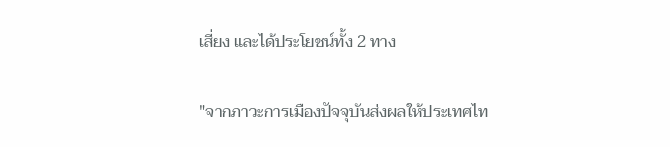เสี่ยง และได้ประโยชน์ทั้ง 2 ทาง

"จากภาวะการเมืองปัจจุบันส่งผลให้ประเทศไท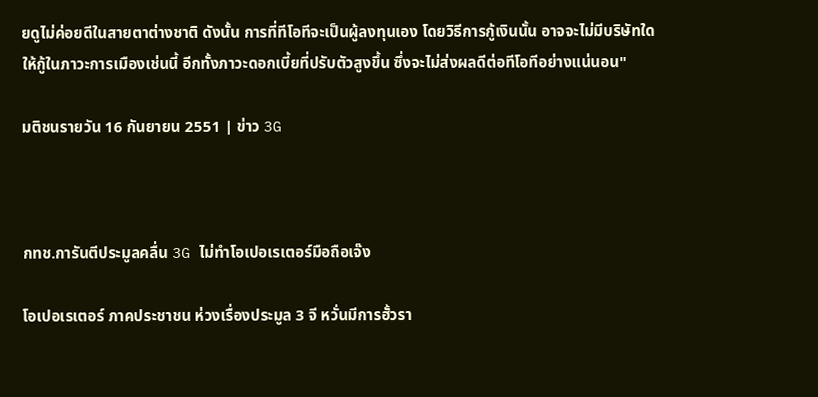ยดูไม่ค่อยดีในสายตาต่างชาติ ดังนั้น การที่ทีโอทีจะเป็นผู้ลงทุนเอง โดยวิธีการกู้เงินนั้น อาจจะไม่มีบริษัทใดให้กู้ในภาวะการเมืองเช่นนี้ อีกทั้งภาวะดอกเบี้ยที่ปรับตัวสูงขึ้น ซึ่งจะไม่ส่งผลดีต่อทีโอทีอย่างแน่นอน"

มติชนรายวัน 16 กันยายน 2551 | ข่าว 3G



กทช.การันตีประมูลคลื่น 3G ไม่ทำโอเปอเรเตอร์มือถือเจ๊ง

โอเปอเรเตอร์ ภาคประชาชน ห่วงเรื่องประมูล 3 จี หวั่นมีการฮั้วรา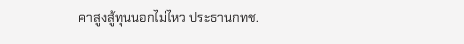คาสูงสู้ทุนนอกไม่ไหว ประธานกทช.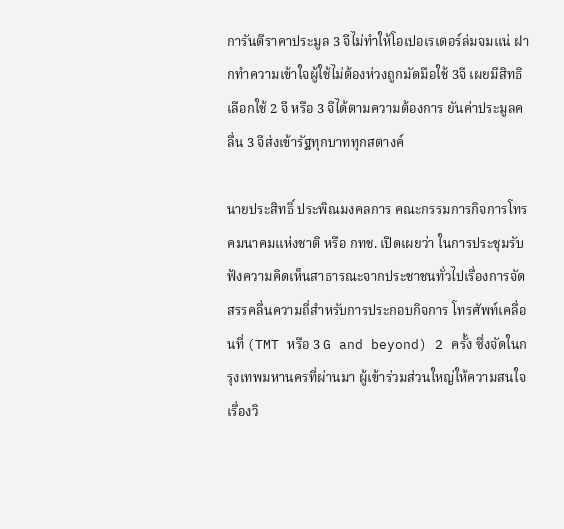การันตีราคาประมูล 3 จีไม่ทำให้โอเปอเรเตอร์ล่มจมแน่ ฝากทำความเข้าใจผู้ใช้ไม่ต้องห่วงถูกมัดมือใช้ 3จี เผยมีสิทธิเลือกใช้ 2 จี หรือ 3 จีได้ตามความต้องการ ยันค่าประมูลคลื่น 3 จีส่งเข้ารัฐทุกบาททุกสตางค์

นายประสิทธิ์ ประพิณมงคลการ คณะกรรมการกิจการโทรคมนาคมแห่งชาติ หรือ กทช. เปิดเผยว่า ในการประชุมรับฟังความคิดเห็นสาธารณะจากประชาชนทั่วไปเรื่องการจัดสรรคลื่นความถี่สำหรับการประกอบกิจการ โทรศัพท์เคลื่อนที่ (TMT หรือ 3 G and beyond) 2 ครั้ง ซึ่งจัดในกรุงเทพมหานครที่ผ่านมา ผู้เข้าร่วมส่วนใหญ่ให้ความสนใจเรื่องวิ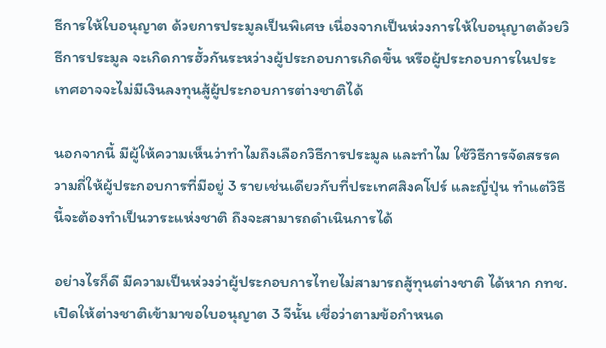ธีการให้ใบอนุญาต ด้วยการประมูลเป็นพิเศษ เนื่องจากเป็นห่วงการให้ใบอนุญาตด้วยวิธีการประมูล จะเกิดการฮั้วกันระหว่างผู้ประกอบการเกิดขึ้น หรือผู้ประกอบการในประเทศอาจจะไม่มีเงินลงทุนสู้ผู้ประกอบการต่างชาติได้

นอกจากนี้ มีผู้ให้ความเห็นว่าทำไมถึงเลือกวิธีการประมูล และทำไม ใช้วิธีการจัดสรรความถี่ให้ผู้ประกอบการที่มีอยู่ 3 รายเช่นเดียวกับที่ประเทศสิงคโปร์ และญี่ปุ่น ทำแต่วิธี นี้จะต้องทำเป็นวาระแห่งชาติ ถึงจะสามารถดำเนินการได้

อย่างไรก็ดี มีความเป็นห่วงว่าผู้ประกอบการไทยไม่สามารถสู้ทุนต่างชาติ ได้หาก กทช.เปิดให้ต่างชาติเข้ามาขอใบอนุญาต 3 จีนั้น เชื่อว่าตามข้อกำหนด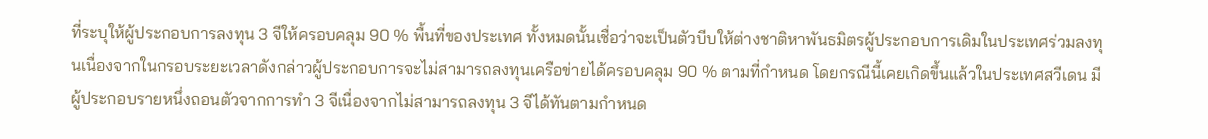ที่ระบุให้ผู้ประกอบการลงทุน 3 จีให้ครอบคลุม 90 % พื้นที่ของประเทศ ทั้งหมดนั้นเชื่อว่าจะเป็นตัวบีบให้ต่างชาติหาพันธมิตรผู้ประกอบการเดิมในประเทศร่วมลงทุนเนื่องจากในกรอบระยะเวลาดังกล่าวผู้ประกอบการจะไม่สามารถลงทุนเครือข่ายได้ครอบคลุม 90 % ตามที่กำหนด โดยกรณีนี้เคยเกิดขึ้นแล้วในประเทศสวีเดน มีผู้ประกอบรายหนึ่งถอนตัวจากการทำ 3 จีเนื่องจากไม่สามารถลงทุน 3 จีได้ทันตามกำหนด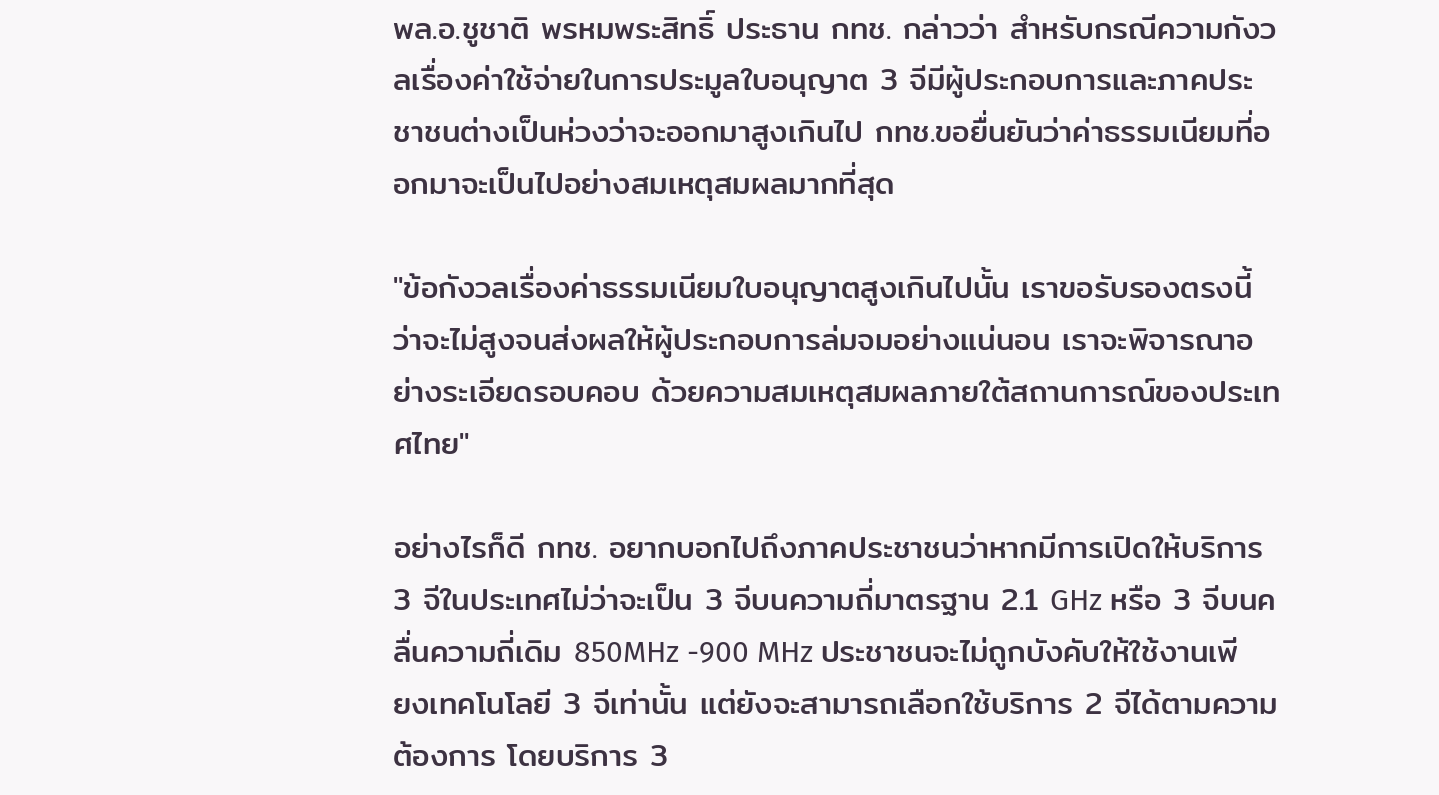พล.อ.ชูชาติ พรหมพระสิทธิ์ ประธาน กทช. กล่าวว่า สำหรับกรณีความกังวลเรื่องค่าใช้จ่ายในการประมูลใบอนุญาต 3 จีมีผู้ประกอบการและภาคประชาชนต่างเป็นห่วงว่าจะออกมาสูงเกินไป กทช.ขอยื่นยันว่าค่าธรรมเนียมที่ออกมาจะเป็นไปอย่างสมเหตุสมผลมากที่สุด

"ข้อกังวลเรื่องค่าธรรมเนียมใบอนุญาตสูงเกินไปนั้น เราขอรับรองตรงนี้ว่าจะไม่สูงจนส่งผลให้ผู้ประกอบการล่มจมอย่างแน่นอน เราจะพิจารณาอย่างระเอียดรอบคอบ ด้วยความสมเหตุสมผลภายใต้สถานการณ์ของประเทศไทย"

อย่างไรก็ดี กทช. อยากบอกไปถึงภาคประชาชนว่าหากมีการเปิดให้บริการ 3 จีในประเทศไม่ว่าจะเป็น 3 จีบนความถี่มาตรฐาน 2.1 GHz หรือ 3 จีบนคลื่นความถี่เดิม 850MHz -900 MHz ประชาชนจะไม่ถูกบังคับให้ใช้งานเพียงเทคโนโลยี 3 จีเท่านั้น แต่ยังจะสามารถเลือกใช้บริการ 2 จีได้ตามความต้องการ โดยบริการ 3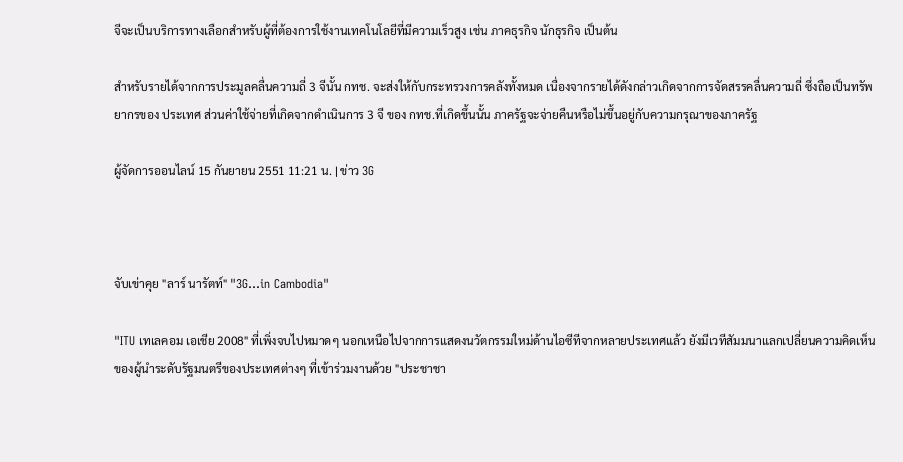จีจะเป็นบริการทางเลือกสำหรับผู้ที่ต้องการใช้งานเทคโนโลยีที่มีความเร็วสูง เช่น ภาคธุรกิจ นักธุรกิจ เป็นต้น

สำหรับรายได้จากการประมูลคลื่นความถี่ 3 จีนั้น กทช. จะส่งให้กับกระทรวงการคลังทั้งหมด เนื่องจากรายได้ดังกล่าวเกิดจากการจัดสรรคลื่นความถี่ ซึ่งถือเป็นทรัพยากรของ ประเทศ ส่วนค่าใช้จ่ายที่เกิดจากดำเนินการ 3 จี ของ กทช.ที่เกิดขึ้นนั้น ภาครัฐจะจ่ายคืนหรือไม่ขึ้นอยู่กับความกรุณาของภาครัฐ

ผู้จัดการออนไลน์ 15 กันยายน 2551 11:21 น. | ข่าว 3G



จับเข่าคุย "ลาร์ นารัตท์" "3G...in Cambodia"

"ITU เทเลคอม เอเชีย 2008" ที่เพิ่งจบไปหมาดๆ นอกเหนือไปจากการแสดงนวัตกรรมใหม่ด้านไอซีทีจากหลายประเทศแล้ว ยังมีเวทีสัมมนาแลกเปลี่ยนความคิดเห็นของผู้นำระดับรัฐมนตรีของประเทศต่างๆ ที่เข้าร่วมงานด้วย "ประชาชา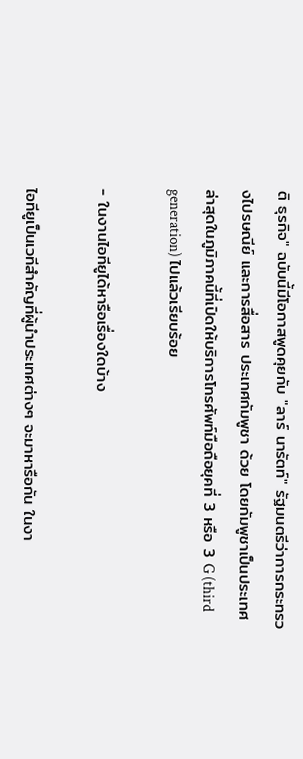ติ ธุรกิจ" ฉบับนี้มีโอกาสพูดคุยกับ "ลาร์ นารัตท์" รัฐมนตรีว่าการกระทรวงไปรษณีย์ และการสื่อสาร ประเทศกัมพูชา ด้วย โดยกัมพูชาเป็นประเทศล่าสุดในภูมิภาคนี้ที่เปิดให้บริการโทรศัพท์มือถือยุคที่ 3 หรือ 3 G (third generation) ไปแล้วเรียบร้อย

- ในงานไอทียูได้หารือเรื่องใดบ้าง

ไอทียูเป็นเวทีสำคัญที่ผู้นำประเทศต่างๆ จะมาหารือกัน ในงา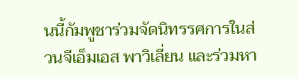นนี้กัมพูชาร่วมจัดนิทรรศการในส่วนจีเอ็มเอส พาวิเลี่ยน และร่วมหา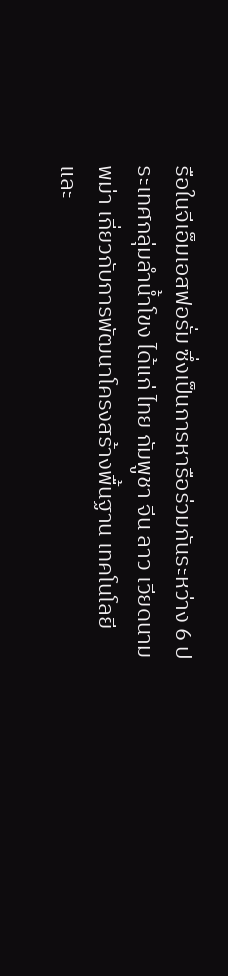รือในจีเอ็มเอสฟอรั่ม ซึ่งเป็นการหารือร่วมกันระหว่าง 6 ประเทศกลุ่มลำน้ำโขง ได้แก่ ไทย กัมพูชา จีน ลาว เวียดนาม พม่า เกี่ยวกับการพัฒนาโครงสร้างพื้นฐาน เทคโนโลยี และ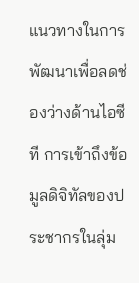แนวทางในการพัฒนาเพื่อลดช่องว่างด้านไอซีที การเข้าถึงข้อมูลดิจิทัลของประชากรในลุ่ม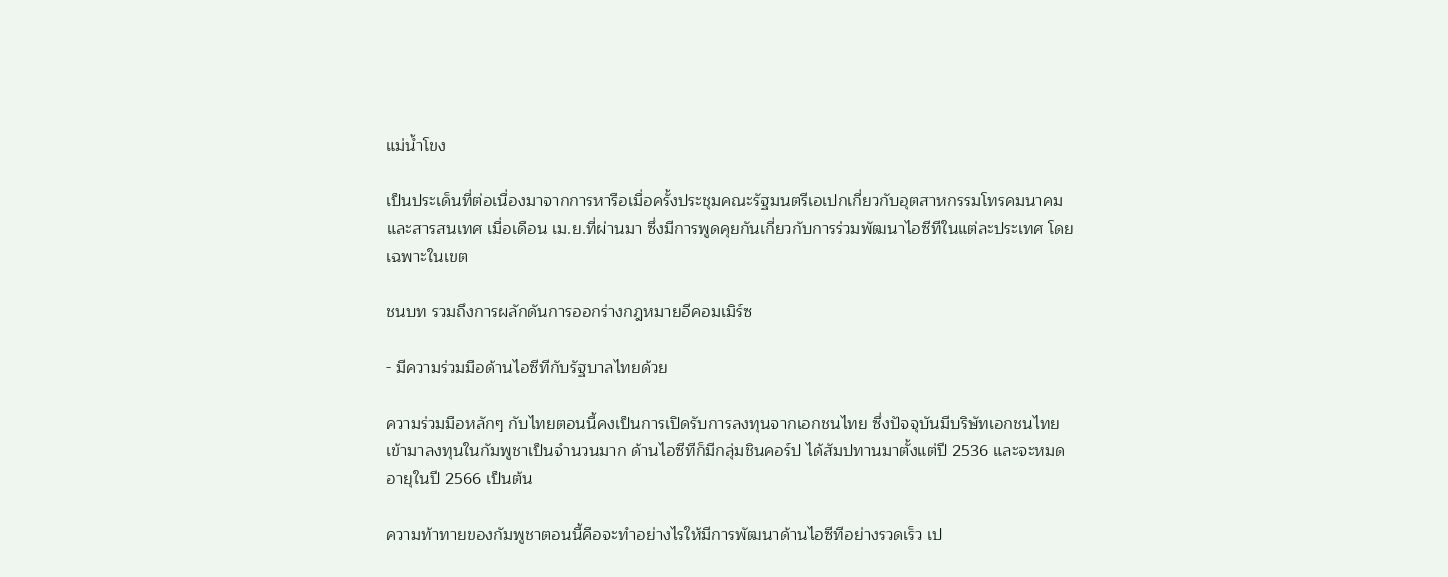แม่น้ำโขง

เป็นประเด็นที่ต่อเนื่องมาจากการหารือเมื่อครั้งประชุมคณะรัฐมนตรีเอเปกเกี่ยวกับอุตสาหกรรมโทรคมนาคม และสารสนเทศ เมื่อเดือน เม.ย.ที่ผ่านมา ซึ่งมีการพูดคุยกันเกี่ยวกับการร่วมพัฒนาไอซีทีในแต่ละประเทศ โดยเฉพาะในเขต

ชนบท รวมถึงการผลักดันการออกร่างกฎหมายอีคอมเมิร์ซ

- มีความร่วมมือด้านไอซีทีกับรัฐบาลไทยด้วย

ความร่วมมือหลักๆ กับไทยตอนนี้คงเป็นการเปิดรับการลงทุนจากเอกชนไทย ซึ่งปัจจุบันมีบริษัทเอกชนไทยเข้ามาลงทุนในกัมพูชาเป็นจำนวนมาก ด้านไอซีทีก็มีกลุ่มชินคอร์ป ได้สัมปทานมาตั้งแต่ปี 2536 และจะหมดอายุในปี 2566 เป็นต้น

ความท้าทายของกัมพูชาตอนนี้คือจะทำอย่างไรให้มีการพัฒนาด้านไอซีทีอย่างรวดเร็ว เป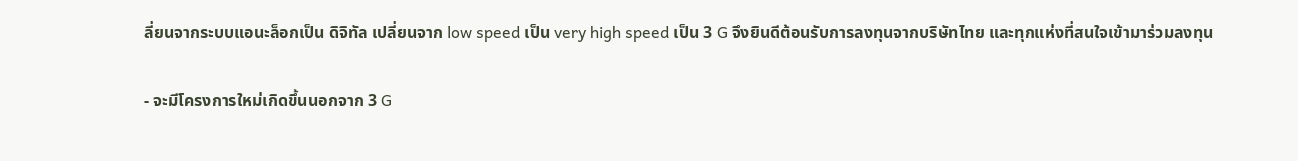ลี่ยนจากระบบแอนะล็อกเป็น ดิจิทัล เปลี่ยนจาก low speed เป็น very high speed เป็น 3 G จึงยินดีต้อนรับการลงทุนจากบริษัทไทย และทุกแห่งที่สนใจเข้ามาร่วมลงทุน

- จะมีโครงการใหม่เกิดขึ้นนอกจาก 3 G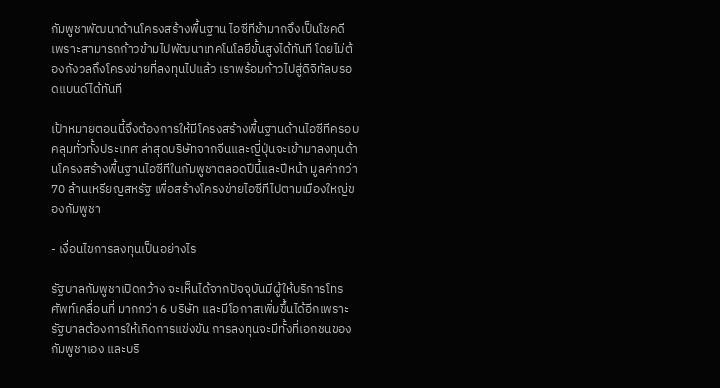กัมพูชาพัฒนาด้านโครงสร้างพื้นฐาน ไอซีทีช้ามากจึงเป็นโชคดี เพราะสามารถก้าวข้ามไปพัฒนาเทคโนโลยีขั้นสูงได้ทันที โดยไม่ต้องกังวลถึงโครงข่ายที่ลงทุนไปแล้ว เราพร้อมก้าวไปสู่ดิจิทัลบรอดแบนด์ได้ทันที

เป้าหมายตอนนี้จึงต้องการให้มีโครงสร้างพื้นฐานด้านไอซีทีครอบคลุมทั่วทั้งประเทศ ล่าสุดบริษัทจากจีนและญี่ปุ่นจะเข้ามาลงทุนด้านโครงสร้างพื้นฐานไอซีทีในกัมพูชาตลอดปีนี้และปีหน้า มูลค่ากว่า 70 ล้านเหรียญสหรัฐ เพื่อสร้างโครงข่ายไอซีทีไปตามเมืองใหญ่ของกัมพูชา

- เงื่อนไขการลงทุนเป็นอย่างไร

รัฐบาลกัมพูชาเปิดกว้าง จะเห็นได้จากปัจจุบันมีผู้ให้บริการโทรศัพท์เคลื่อนที่ มากกว่า 6 บริษัท และมีโอกาสเพิ่มขึ้นได้อีกเพราะรัฐบาลต้องการให้เกิดการแข่งขัน การลงทุนจะมีทั้งที่เอกชนของกัมพูชาเอง และบริ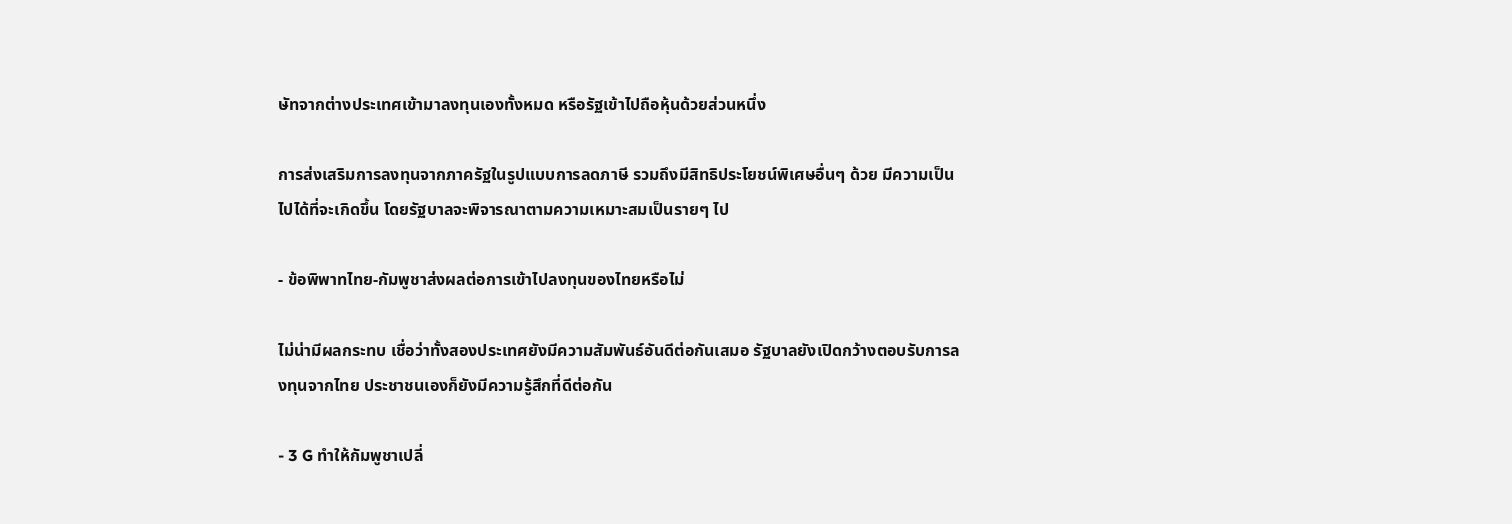ษัทจากต่างประเทศเข้ามาลงทุนเองทั้งหมด หรือรัฐเข้าไปถือหุ้นด้วยส่วนหนึ่ง

การส่งเสริมการลงทุนจากภาครัฐในรูปแบบการลดภาษี รวมถึงมีสิทธิประโยชน์พิเศษอื่นๆ ด้วย มีความเป็นไปได้ที่จะเกิดขึ้น โดยรัฐบาลจะพิจารณาตามความเหมาะสมเป็นรายๆ ไป

- ข้อพิพาทไทย-กัมพูชาส่งผลต่อการเข้าไปลงทุนของไทยหรือไม่

ไม่น่ามีผลกระทบ เชื่อว่าทั้งสองประเทศยังมีความสัมพันธ์อันดีต่อกันเสมอ รัฐบาลยังเปิดกว้างตอบรับการลงทุนจากไทย ประชาชนเองก็ยังมีความรู้สึกที่ดีต่อกัน

- 3 G ทำให้กัมพูชาเปลี่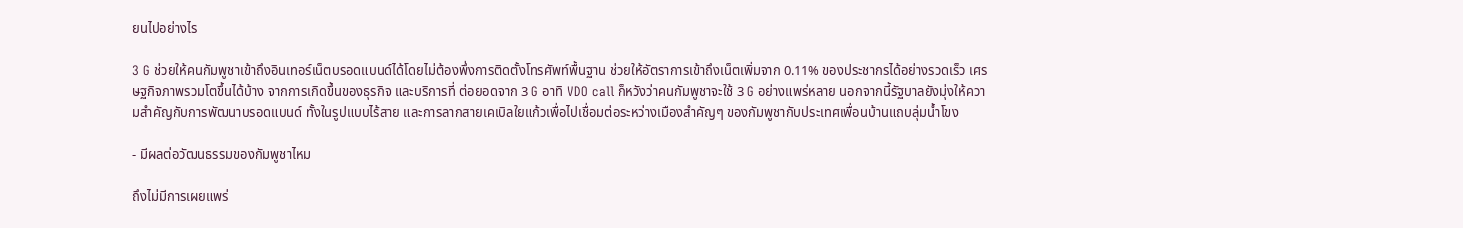ยนไปอย่างไร

3 G ช่วยให้คนกัมพูชาเข้าถึงอินเทอร์เน็ตบรอดแบนด์ได้โดยไม่ต้องพึ่งการติดตั้งโทรศัพท์พื้นฐาน ช่วยให้อัตราการเข้าถึงเน็ตเพิ่มจาก 0.11% ของประชากรได้อย่างรวดเร็ว เศรษฐกิจภาพรวมโตขึ้นได้บ้าง จากการเกิดขึ้นของธุรกิจ และบริการที่ ต่อยอดจาก 3 G อาทิ VDO call ก็หวังว่าคนกัมพูชาจะใช้ 3 G อย่างแพร่หลาย นอกจากนี้รัฐบาลยังมุ่งให้ความสำคัญกับการพัฒนาบรอดแบนด์ ทั้งในรูปแบบไร้สาย และการลากสายเคเบิลใยแก้วเพื่อไปเชื่อมต่อระหว่างเมืองสำคัญๆ ของกัมพูชากับประเทศเพื่อนบ้านแถบลุ่มน้ำโขง

- มีผลต่อวัฒนธรรมของกัมพูชาไหม

ถึงไม่มีการเผยแพร่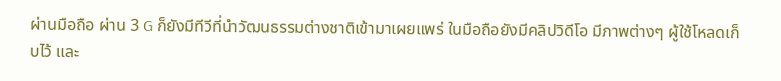ผ่านมือถือ ผ่าน 3 G ก็ยังมีทีวีที่นำวัฒนธรรมต่างชาติเข้ามาเผยแพร่ ในมือถือยังมีคลิปวิดีโอ มีภาพต่างๆ ผู้ใช้โหลดเก็บไว้ และ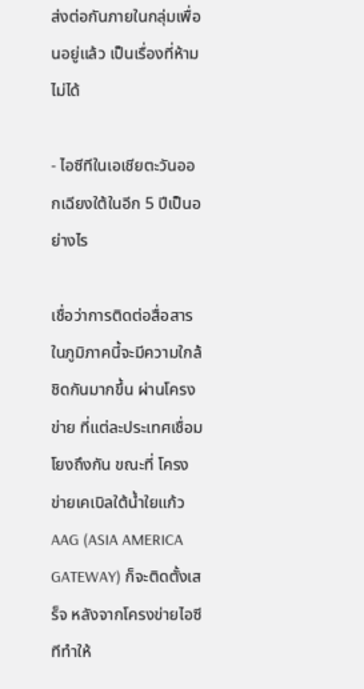ส่งต่อกันภายในกลุ่มเพื่อนอยู่แล้ว เป็นเรื่องที่ห้ามไม่ได้

- ไอซีทีในเอเชียตะวันออกเฉียงใต้ในอีก 5 ปีเป็นอย่างไร

เชื่อว่าการติดต่อสื่อสารในภูมิภาคนี้จะมีความใกล้ชิดกันมากขึ้น ผ่านโครงข่าย ที่แต่ละประเทศเชื่อมโยงถึงกัน ขณะที่ โครงข่ายเคเบิลใต้น้ำใยแก้ว AAG (ASIA AMERICA GATEWAY) ก็จะติดตั้งเสร็จ หลังจากโครงข่ายไอซีทีทำให้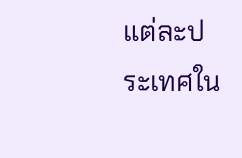แต่ละประเทศใน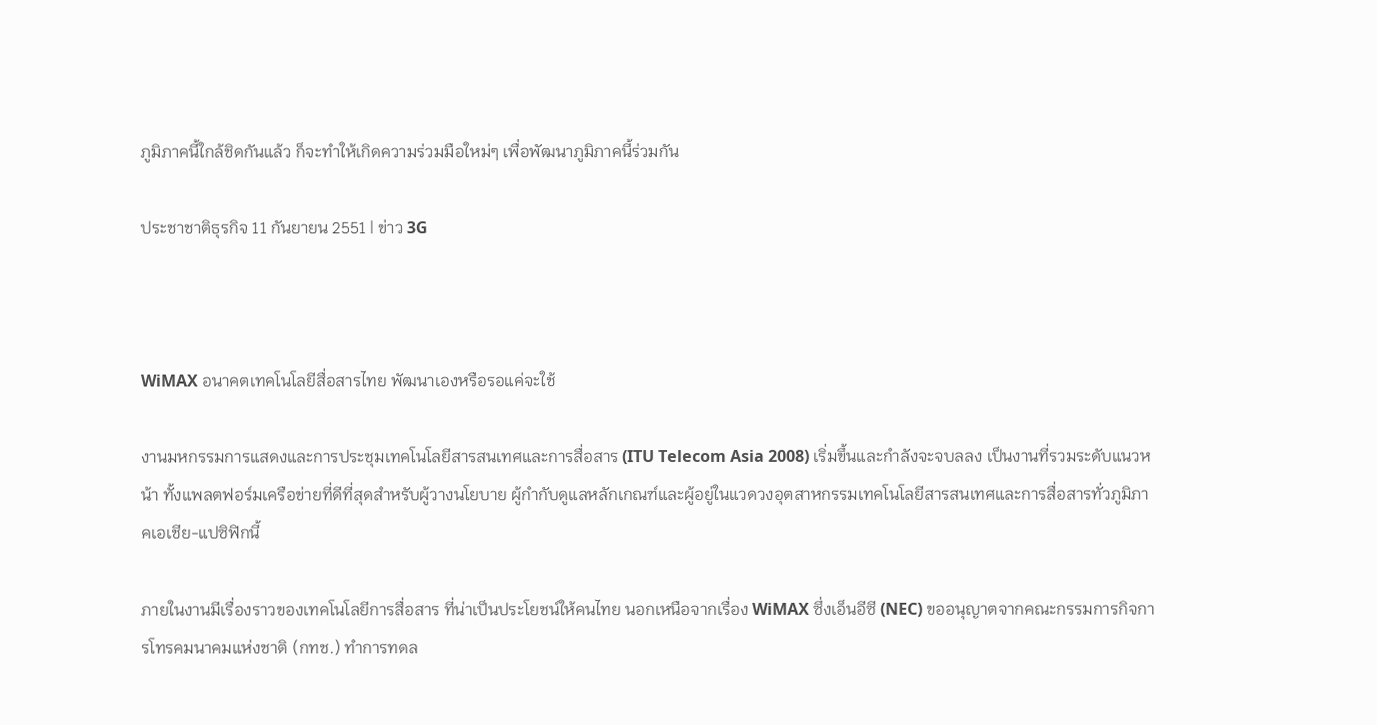ภูมิภาคนี้ใกล้ชิดกันแล้ว ก็จะทำให้เกิดความร่วมมือใหม่ๆ เพื่อพัฒนาภูมิภาคนี้ร่วมกัน

ประชาชาติธุรกิจ 11 กันยายน 2551 | ข่าว 3G



WiMAX อนาคตเทคโนโลยีสื่อสารไทย พัฒนาเองหรือรอแค่จะใช้

งานมหกรรมการแสดงและการประชุมเทคโนโลยีสารสนเทศและการสื่อสาร (ITU Telecom Asia 2008) เริ่มขึ้นและกำลังจะจบลลง เป็นงานที่รวมระดับแนวหน้า ทั้งแพลตฟอร์มเครือข่ายที่ดีที่สุดสำหรับผู้วางนโยบาย ผู้กำกับดูแลหลักเกณฑ์และผู้อยู่ในแวดวงอุตสาหกรรมเทคโนโลยีสารสนเทศและการสื่อสารทั่วภูมิภาคเอเชีย-แปซิฟิกนี้

ภายในงานมีเรื่องราวของเทคโนโลยีการสื่อสาร ที่น่าเป็นประโยชน์ให้คนไทย นอกเหนือจากเรื่อง WiMAX ซึ่งเอ็นอีซี (NEC) ขออนุญาตจากคณะกรรมการกิจการโทรคมนาคมแห่งชาติ (กทช.) ทำการทดล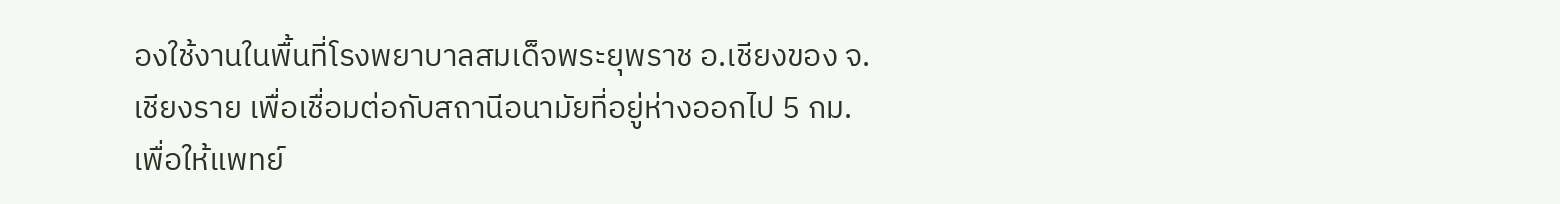องใช้งานในพื้นที่โรงพยาบาลสมเด็จพระยุพราช อ.เชียงของ จ.เชียงราย เพื่อเชื่อมต่อกับสถานีอนามัยที่อยู่ห่างออกไป 5 กม. เพื่อให้แพทย์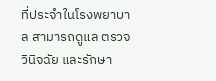ที่ประจำในโรงพยาบาล สามารถดูแล ตรวจ วินิจฉัย และรักษา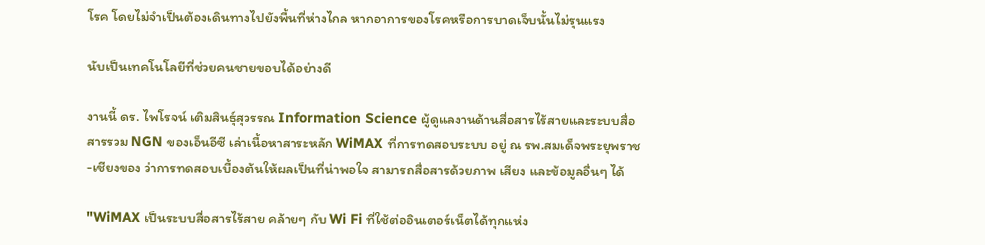โรค โดยไม่จำเป็นต้องเดินทางไปยังพื้นที่ห่างไกล หากอาการของโรคหรือการบาดเจ็บนั้นไม่รุนแรง

นับเป็นเทคโนโลยีที่ช่วยคนชายขอบได้อย่างดี

งานนี้ ดร. ไพโรจน์ เติมสินธุ์สุวรรณ Information Science ผู้ดูแลงานด้านสื่อสารไร้สายและระบบสื่อสารรวม NGN ของเอ็นอีซี เล่าเนื้อหาสาระหลัก WiMAX ที่การทดสอบระบบ อยู่ ณ รพ.สมเด็จพระยุพราช-เชียงของ ว่าการทดสอบเบื้องต้นให้ผลเป็นที่น่าพอใจ สามารถสื่อสารด้วยภาพ เสียง และข้อมูลอื่นๆ ได้

"WiMAX เป็นระบบสื่อสารไร้สาย คล้ายๆ กับ Wi Fi ที่ใช้ต่ออินเตอร์เน็ตได้ทุกแห่ง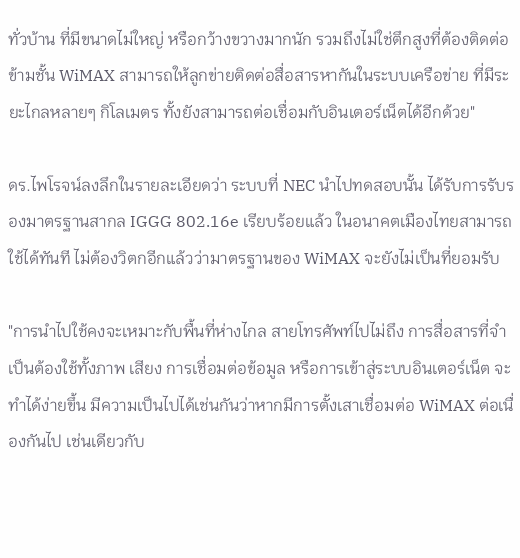ทั่วบ้าน ที่มีขนาดไม่ใหญ่ หรือกว้างขวางมากนัก รวมถึงไม่ใช่ตึกสูงที่ต้องติดต่อข้ามชั้น WiMAX สามารถให้ลูกข่ายติดต่อสื่อสารหากันในระบบเครือข่าย ที่มีระยะไกลหลายๆ กิโลเมตร ทั้งยังสามารถต่อเชื่อมกับอินเตอร์เน็ตได้อีกด้วย"

ดร.ไพโรจน์ลงลึกในรายละเอียดว่า ระบบที่ NEC นำไปทดสอบนั้น ได้รับการรับรองมาตรฐานสากล IGGG 802.16e เรียบร้อยแล้ว ในอนาคตเมืองไทยสามารถใช้ได้ทันที ไม่ต้องวิตกอีกแล้วว่ามาตรฐานของ WiMAX จะยังไม่เป็นที่ยอมรับ

"การนำไปใช้คงจะเหมาะกับพื้นที่ห่างไกล สายโทรศัพท์ไปไม่ถึง การสื่อสารที่จำเป็นต้องใช้ทั้งภาพ เสียง การเชื่อมต่อข้อมูล หรือการเข้าสู่ระบบอินเตอร์เน็ต จะทำได้ง่ายขึ้น มีความเป็นไปได้เช่นกันว่าหากมีการตั้งเสาเชื่อมต่อ WiMAX ต่อเนื่องกันไป เช่นเดียวกับ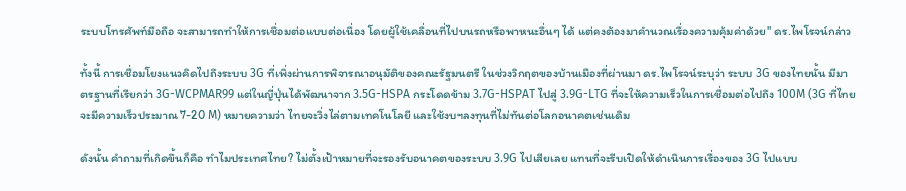ระบบโทรศัพท์มือถือ จะสามารถทำให้การเชื่อมต่อแบบต่อเนื่อง โดยผู้ใช้เคลื่อนที่ไปบนรถหรือพาหนะอื่นๆ ได้ แต่คงต้องมาคำนวณเรื่องความคุ้มค่าด้วย" ดร.ไพโรจน์กล่าว

ทั้งนี้ การเชื่อมโยงแนวคิดไปถึงระบบ 3G ที่เพิ่งผ่านการพิจารณาอนุมัติของคณะรัฐมนตรี ในช่วงวิกฤตของบ้านเมืองที่ผ่านมา ดร.ไพโรจน์ระบุว่า ระบบ 3G ของไทยนั้น มีมาตรฐานที่เรียกว่า 3G-WCPMAR99 แต่ในญี่ปุ่นได้พัฒนาจาก 3.5G-HSPA กระโดดข้าม 3.7G-HSPAT ไปสู่ 3.9G-LTG ที่จะให้ความเร็วในการเชื่อมต่อไปถึง 100M (3G ที่ไทยจะมีความเร็วประมาณ 7-20 M) หมายความว่า ไทยจะวิ่งไล่ตามเทคโนโลยี และใช้งบฯลงทุนที่ไม่ทันต่อโลกอนาคตเช่นเดิม

ดังนั้น คำถามที่เกิดขึ้นก็คือ ทำไมประเทศไทย? ไม่ตั้งเป้าหมายที่จะรองรับอนาคตของระบบ 3.9G ไปเสียเลย แทนที่จะรีบเปิดให้ดำเนินการเรื่องของ 3G ไปแบบ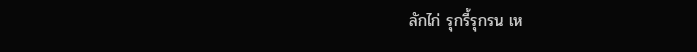ลักไก่ รุกรี้รุกรน เห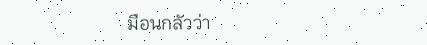มือนกลัวว่า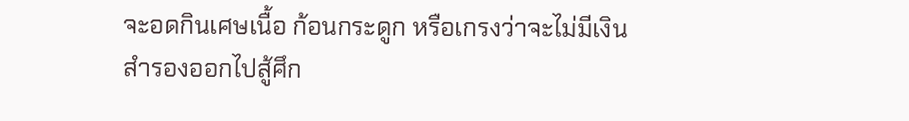จะอดกินเศษเนื้อ ก้อนกระดูก หรือเกรงว่าจะไม่มีเงินสำรองออกไปสู้ศึก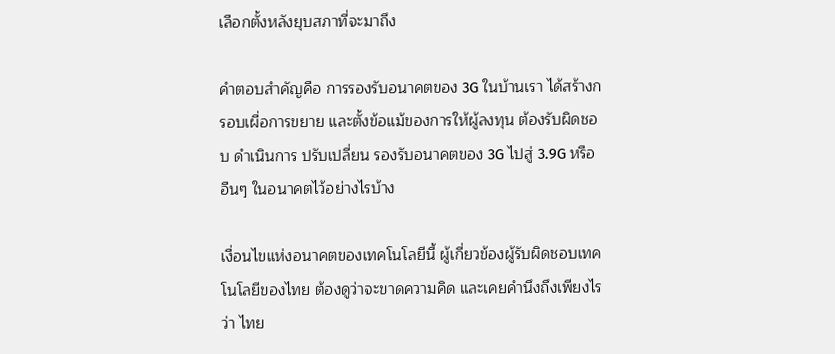เลือกตั้งหลังยุบสภาที่จะมาถึง

คำตอบสำคัญคือ การรองรับอนาคตของ 3G ในบ้านเรา ได้สร้างกรอบเผื่อการขยาย และตั้งข้อแม้ของการให้ผู้ลงทุน ต้องรับผิดชอบ ดำเนินการ ปรับเปลี่ยน รองรับอนาคตของ 3G ไปสู่ 3.9G หรืออืนๆ ในอนาคตไว้อย่างไรบ้าง

เงื่อนไขแห่งอนาคตของเทคโนโลยีนี้ ผู้เกี่ยวข้องผู้รับผิดชอบเทคโนโลยีของไทย ต้องดูว่าจะขาดความคิด และเคยคำนึงถึงเพียงไรว่า ไทย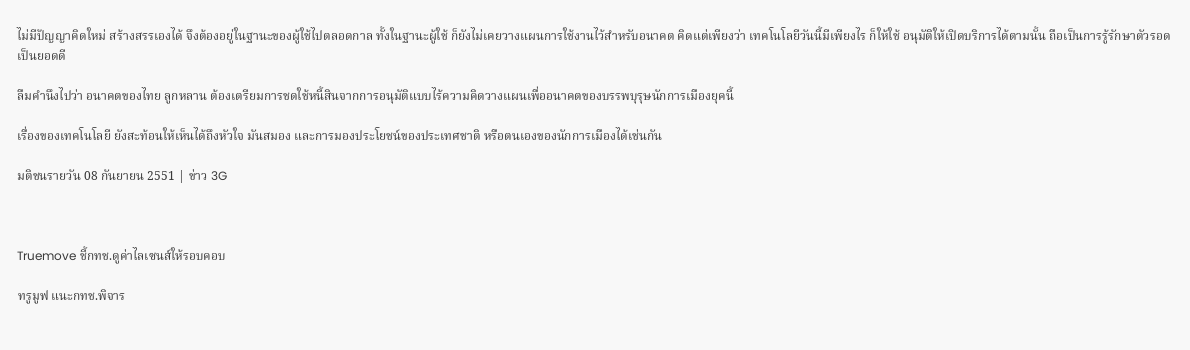ไม่มีปัญญาคิดใหม่ สร้างสรรเองได้ จึงต้องอยู่ในฐานะของผู้ใช้ไปตลอดกาล ทั้งในฐานะผู้ใช้ ก็ยังไม่เคยวางแผนการใช้งานไว้สำหรับอนาคต คิดแต่เพียงว่า เทคโนโลยีวันนี้มีเพียงไร ก็ให้ใช้ อนุมัติให้เปิดบริการได้ตามนั้น ถือเป็นการรู้รักษาตัวรอดเป็นยอดดี

ลืมคำนึงไปว่า อนาคตของไทย ลูกหลาน ต้องเตรียมการชดใช้หนี้สินจากการอนุมัติแบบไร้ความคิดวางแผนเพื่ออนาคตของบรรพบุรุษนักการเมืองยุคนี้

เรื่องของเทคโนโลยี ยังสะท้อนให้เห็นได้ถึงหัวใจ มันสมอง และการมองประโยชน์ของประเทศชาติ หรือตนเองของนักการเมืองได้เช่นกัน

มติชนรายวัน 08 กันยายน 2551 | ข่าว 3G



Truemove ชี้กทช.ดูค่าไลเซนส์ให้รอบคอบ

ทรูมูฟ แนะกทช.พิจาร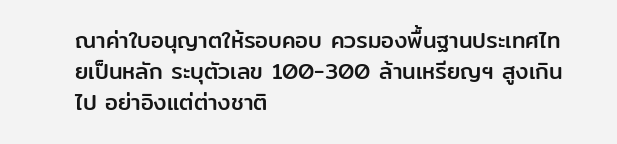ณาค่าใบอนุญาตให้รอบคอบ ควรมองพื้นฐานประเทศไทยเป็นหลัก ระบุตัวเลข 100-300 ล้านเหรียญฯ สูงเกินไป อย่าอิงแต่ต่างชาติ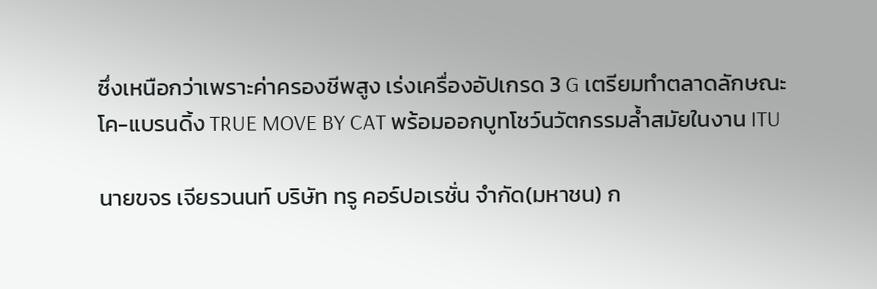ซึ่งเหนือกว่าเพราะค่าครองชีพสูง เร่งเครื่องอัปเกรด 3 G เตรียมทำตลาดลักษณะโค-แบรนดิ้ง TRUE MOVE BY CAT พร้อมออกบูทโชว์นวัตกรรมล้ำสมัยในงาน ITU

นายขจร เจียรวนนท์ บริษัท ทรู คอร์ปอเรชั่น จำกัด(มหาชน) ก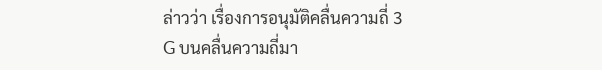ล่าวว่า เรื่องการอนุมัติคลื่นความถี่ 3 G บนคลื่นความถี่มา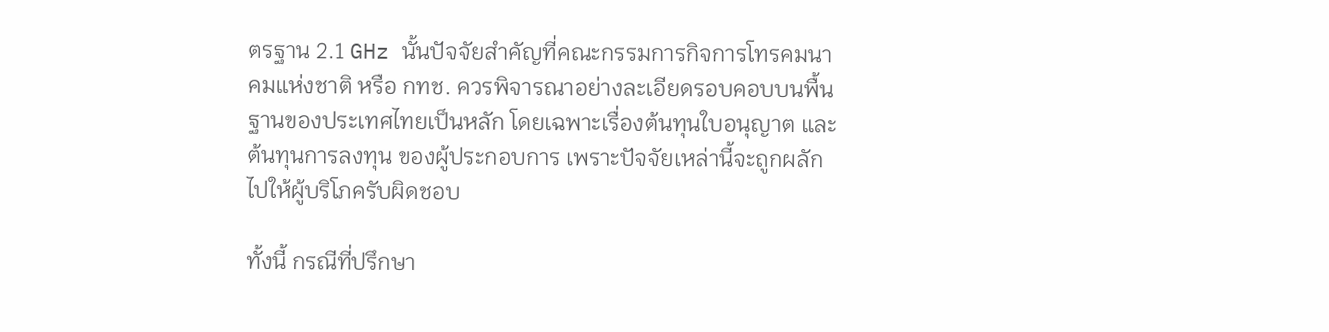ตรฐาน 2.1 GHz นั้นปัจจัยสำคัญที่คณะกรรมการกิจการโทรคมนาคมแห่งชาติ หรือ กทช. ควรพิจารณาอย่างละเอียดรอบคอบบนพื้นฐานของประเทศไทยเป็นหลัก โดยเฉพาะเรื่องต้นทุนใบอนุญาต และต้นทุนการลงทุน ของผู้ประกอบการ เพราะปัจจัยเหล่านี้จะถูกผลักไปให้ผู้บริโภครับผิดชอบ

ทั้งนี้ กรณีที่ปรึกษา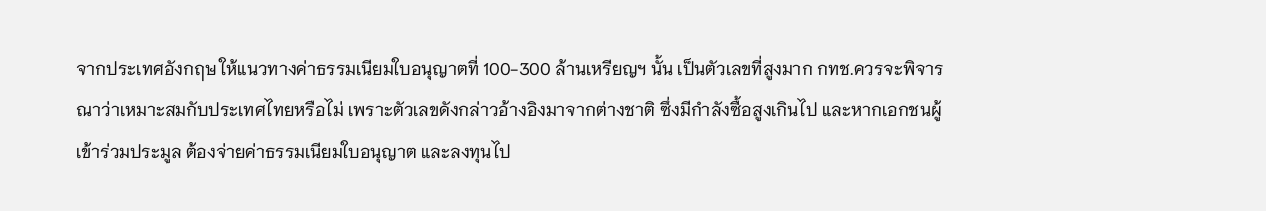จากประเทศอังกฤษ ให้แนวทางค่าธรรมเนียมใบอนุญาตที่ 100-300 ล้านเหรียญฯ นั้น เป็นตัวเลขที่สูงมาก กทช.ควรจะพิจารณาว่าเหมาะสมกับประเทศไทยหรือไม่ เพราะตัวเลขดังกล่าวอ้างอิงมาจากต่างชาติ ซึ่งมีกำลังซื้อสูงเกินไป และหากเอกชนผู้เข้าร่วมประมูล ต้องจ่ายค่าธรรมเนียมใบอนุญาต และลงทุนไป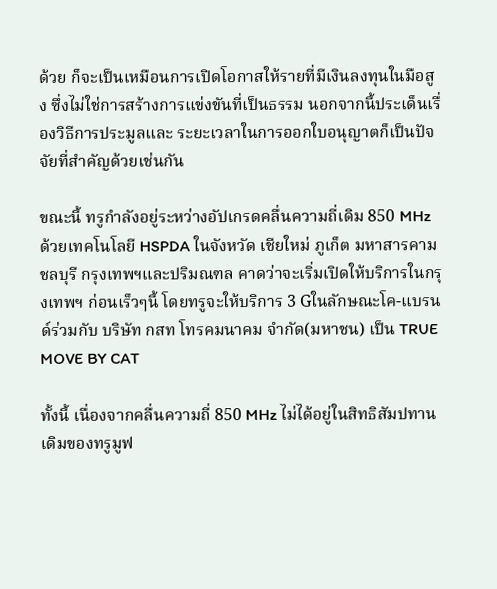ด้วย ก็จะเป็นเหมือนการเปิดโอกาสให้รายที่มีเงินลงทุนในมือสูง ซึ่งไม่ใช่การสร้างการแข่งขันที่เป็นธรรม นอกจากนี้ประเด็นเรื่องวิธีการประมูลและ ระยะเวลาในการออกใบอนุญาตก็เป็นปัจจัยที่สำคัญด้วยเช่นกัน

ขณะนี้ ทรูกำลังอยู่ระหว่างอัปเกรดคลื่นความถี่เดิม 850 MHz ด้วยเทคโนโลยี HSPDA ในจังหวัด เชียใหม่ ภูเก็ต มหาสารคาม ชลบุรี กรุงเทพฯและปริมณฑล คาดว่าจะเริ่มเปิดให้บริการในกรุงเทพฯ ก่อนเร็วๆนี้ โดยทรูจะให้บริการ 3 Gในลักษณะโค-แบรนด์ร่วมกับ บริษัท กสท โทรคมนาคม จำกัด(มหาชน) เป็น TRUE MOVE BY CAT

ทั้งนี้ เนื่องจากคลื่นความถี่ 850 MHz ไม่ได้อยู่ในสิทธิสัมปทานเดิมของทรูมูฟ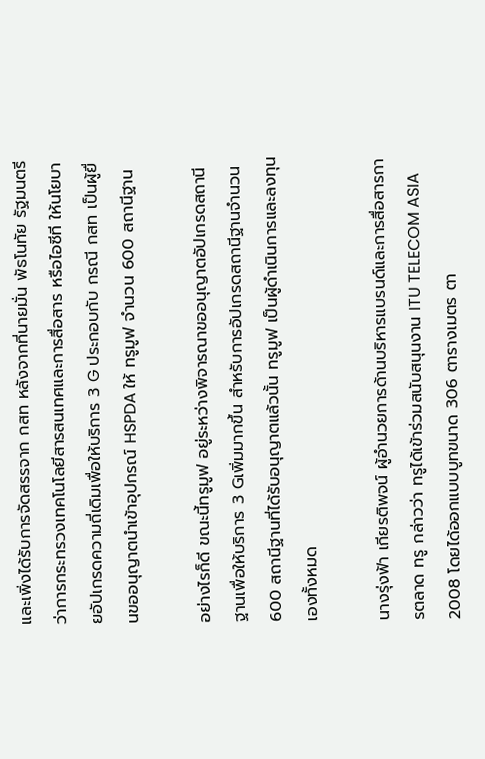และเพิ่งได้รับการจัดสรรจาก กสท หลังจากที่นายมั่น พัธโนทัย รัฐมนตรีว่าการกระทรวงเทคโนโลยีสารสนเทศและการสื่อสาร หรือไอซีที ให้นโยบายอัปเกรดความถี่เดิมเพื่อให้บริการ 3 G ประกอบกับ กรณี กสท เป็นผู้ยื่นขออนุญาตนำเข้าอุปกรณ์ HSPDA ให้ ทรูมูฟ จำนวน 600 สถานีฐาน

อย่างไรก็ดี ขณะนี้ทรูมูฟ อยู่ระหว่างพิจารณาขออนุญาตอัปเกรดสถานีฐานเพื่อให้บริการ 3 Gเพิ่มมากขึ้น สำหรับการอัปเกรดสถานีฐานจำนวน 600 สถานีฐานที่ได้รับอนุญาตแล้วนั้น ทรูมูฟ เป็นผู้ดำเนินการและลงทุนเองทั้งหมด

นางรุ่งฟ้า เกียรติพจน์ ผู้อำนวยการด้านบริหารแบรนด์และการสื่อสารการตลาด ทรู กล่าวว่า ทรูได้เข้าร่วมสนับสนุนงาน ITU TELECOM ASIA 2008 โดยได้ออกแบบบูทขนาด 306 ตารางเมตร ตา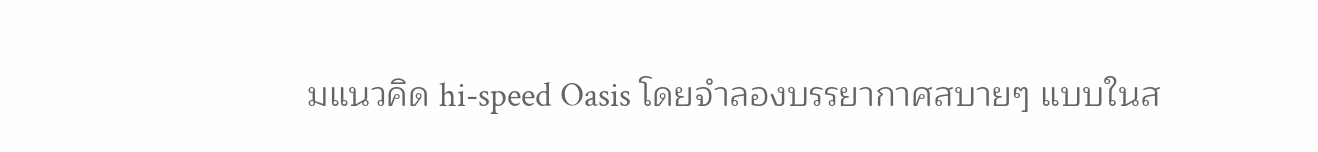มแนวคิด hi-speed Oasis โดยจำลองบรรยากาศสบายๆ แบบในส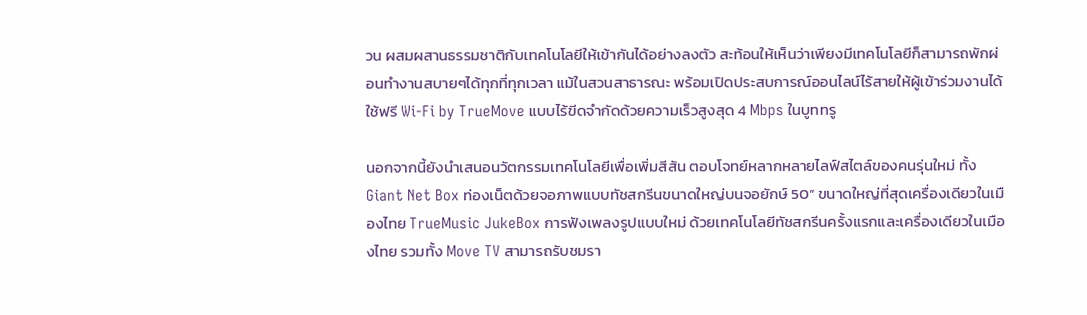วน ผสมผสานธรรมชาติกับเทคโนโลยีให้เข้ากันได้อย่างลงตัว สะท้อนให้เห็นว่าเพียงมีเทคโนโลยีก็สามารถพักผ่อนทำงานสบายๆได้ทุกที่ทุกเวลา แม้ในสวนสาธารณะ พร้อมเปิดประสบการณ์ออนไลน์ไร้สายให้ผู้เข้าร่วมงานได้ใช้ฟรี Wi-Fi by TrueMove แบบไร้ขีดจำกัดด้วยความเร็วสูงสุด 4 Mbps ในบูททรู

นอกจากนี้ยังนำเสนอนวัตกรรมเทคโนโลยีเพื่อเพิ่มสีสัน ตอบโจทย์หลากหลายไลฟ์สไตล์ของคนรุ่นใหม่ ทั้ง Giant Net Box ท่องเน็ตด้วยจอภาพแบบทัชสกรีนขนาดใหญ่บนจอยักษ์ 50” ขนาดใหญ่ที่สุดเครื่องเดียวในเมืองไทย TrueMusic JukeBox การฟังเพลงรูปแบบใหม่ ด้วยเทคโนโลยีทัชสกรีนครั้งแรกและเครื่องเดียวในเมืองไทย รวมทั้ง Move TV สามารถรับชมรา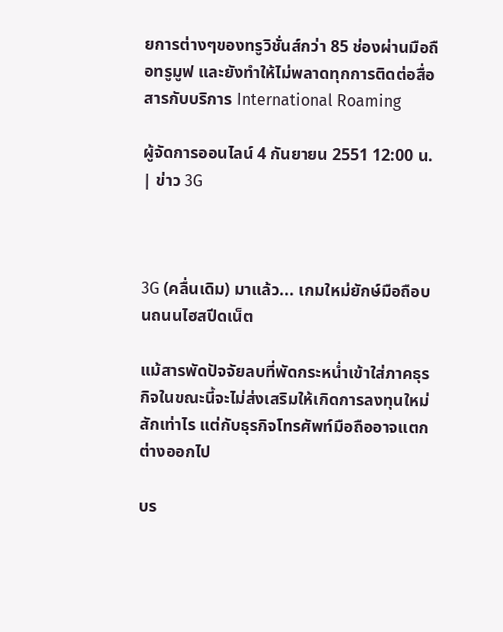ยการต่างๆของทรูวิชั่นส์กว่า 85 ช่องผ่านมือถือทรูมูฟ และยังทำให้ไม่พลาดทุกการติดต่อสื่อสารกับบริการ International Roaming

ผู้จัดการออนไลน์ 4 กันยายน 2551 12:00 น. | ข่าว 3G



3G (คลื่นเดิม) มาแล้ว... เกมใหม่ยักษ์มือถือบนถนนไฮสปีดเน็ต

แม้สารพัดปัจจัยลบที่พัดกระหน่ำเข้าใส่ภาคธุรกิจในขณะนี้จะไม่ส่งเสริมให้เกิดการลงทุนใหม่สักเท่าไร แต่กับธุรกิจโทรศัพท์มือถืออาจแตกต่างออกไป

บร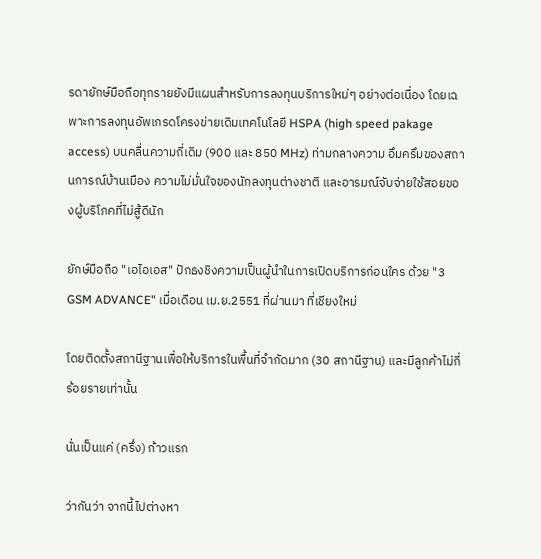รดายักษ์มือถือทุกรายยังมีแผนสำหรับการลงทุนบริการใหม่ๆ อย่างต่อเนื่อง โดยเฉพาะการลงทุนอัพเกรดโครงข่ายเดิมเทคโนโลยี HSPA (high speed pakage access) บนคลื่นความถี่เดิม (900 และ 850 MHz) ท่ามกลางความ อึมครึมของสถานการณ์บ้านเมือง ความไม่มั่นใจของนักลงทุนต่างชาติ และอารมณ์จับจ่ายใช้สอยของผู้บริโภคที่ไม่สู้ดีนัก

ยักษ์มือถือ "เอไอเอส" ปักธงชิงความเป็นผู้นำในการเปิดบริการก่อนใคร ด้วย "3 GSM ADVANCE" เมื่อเดือน เม.ย.2551 ที่ผ่านมา ที่เชียงใหม่

โดยติดตั้งสถานีฐานเพื่อให้บริการในพื้นที่จำกัดมาก (30 สถานีฐาน) และมีลูกค้าไม่กี่ร้อยรายเท่านั้น

นั่นเป็นแค่ (ครึ่ง) ก้าวแรก

ว่ากันว่า จากนี้ไปต่างหา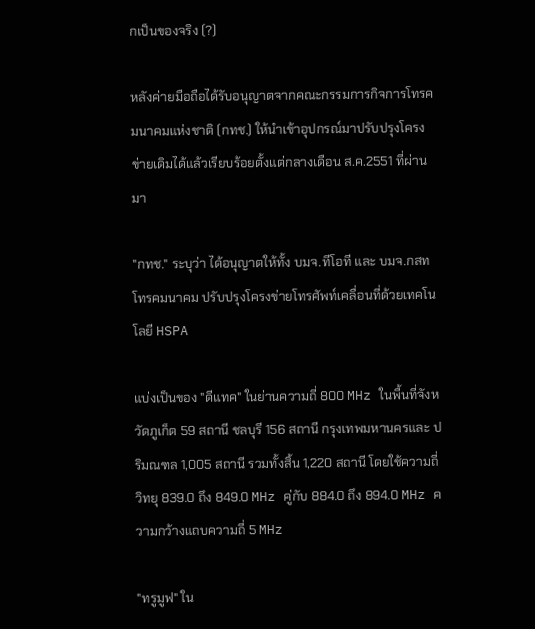กเป็นของจริง (?)

หลังค่ายมือถือได้รับอนุญาตจากคณะกรรมการกิจการโทรคมนาคมแห่งชาติ (กทช.) ให้นำเข้าอุปกรณ์มาปรับปรุงโครงข่ายเดิมได้แล้วเรียบร้อยตั้งแต่กลางเดือน ส.ค.2551 ที่ผ่านมา

"กทช." ระบุว่า ได้อนุญาตให้ทั้ง บมจ.ทีโอที และ บมจ.กสท โทรคมนาคม ปรับปรุงโครงข่ายโทรศัพท์เคลื่อนที่ด้วยเทคโนโลยี HSPA

แบ่งเป็นของ "ดีแทค" ในย่านความถี่ 800 MHz ในพื้นที่จังหวัดภูเก็ต 59 สถานี ชลบุรี 156 สถานี กรุงเทพมหานครและ ปริมณฑล 1,005 สถานี รวมทั้งสิ้น 1,220 สถานี โดยใช้ความถี่วิทยุ 839.0 ถึง 849.0 MHz คู่กับ 884.0 ถึง 894.0 MHz ความกว้างแถบความถี่ 5 MHz

"ทรูมูฟ" ใน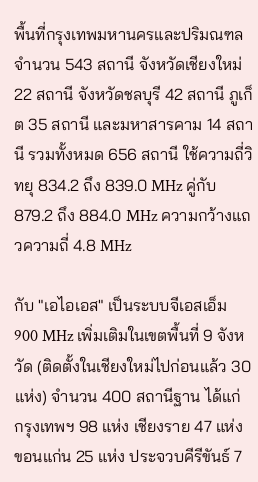พื้นที่กรุงเทพมหานครและปริมณฑล จำนวน 543 สถานี จังหวัดเชียงใหม่ 22 สถานี จังหวัดชลบุรี 42 สถานี ภูเก็ต 35 สถานี และมหาสารคาม 14 สถานี รวมทั้งหมด 656 สถานี ใช้ความถี่วิทยุ 834.2 ถึง 839.0 MHz คู่กับ 879.2 ถึง 884.0 MHz ความกว้างแถวความถี่ 4.8 MHz

กับ "เอไอเอส" เป็นระบบจีเอสเอ็ม 900 MHz เพิ่มเติมในเขตพื้นที่ 9 จังหวัด (ติดตั้งในเชียงใหม่ไปก่อนแล้ว 30 แห่ง) จำนวน 400 สถานีฐาน ได้แก่ กรุงเทพฯ 98 แห่ง เชียงราย 47 แห่ง ขอนแก่น 25 แห่ง ประจวบคีรีขันธ์ 7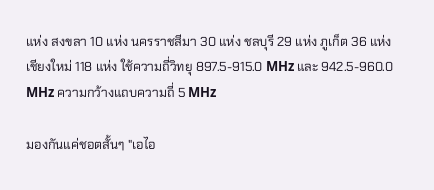แห่ง สงขลา 10 แห่ง นครราชสีมา 30 แห่ง ชลบุรี 29 แห่ง ภูเก็ต 36 แห่ง เชียงใหม่ 118 แห่ง ใช้ความถี่วิทยุ 897.5-915.0 MHz และ 942.5-960.0 MHz ความกว้างแถบความถี่ 5 MHz

มองกันแค่ชอตสั้นๆ "เอไอ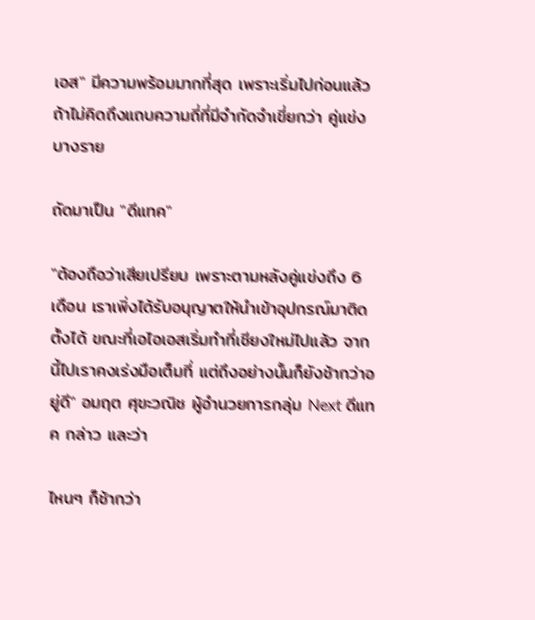เอส" มีความพร้อมมากที่สุด เพราะเริ่มไปก่อนแล้ว ถ้าไม่คิดถึงแถบความถี่ที่มีจำกัดจำเขี่ยกว่า คู่แข่งบางราย

ถัดมาเป็น "ดีแทค"

"ต้องถือว่าเสียเปรียบ เพราะตามหลังคู่แข่งถึง 6 เดือน เราเพิ่งได้รับอนุญาตให้นำเข้าอุปกรณ์มาติดตั้งได้ ขณะที่เอไอเอสเริ่มทำที่เชียงใหม่ไปแล้ว จากนี้ไปเราคงเร่งมือเต็มที่ แต่ถึงอย่างนั้นก็ยังช้ากว่าอยู่ดี" อมฤต ศุขะวณิช ผู้อำนวยการกลุ่ม Next ดีแทค กล่าว และว่า

ไหนๆ ก็ช้ากว่า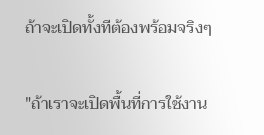ถ้าจะเปิดทั้งทีต้องพร้อมจริงๆ

"ถ้าเราจะเปิดพื้นที่การใช้งาน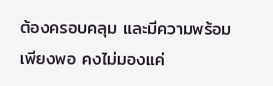ต้องครอบคลุม และมีความพร้อมเพียงพอ คงไม่มองแค่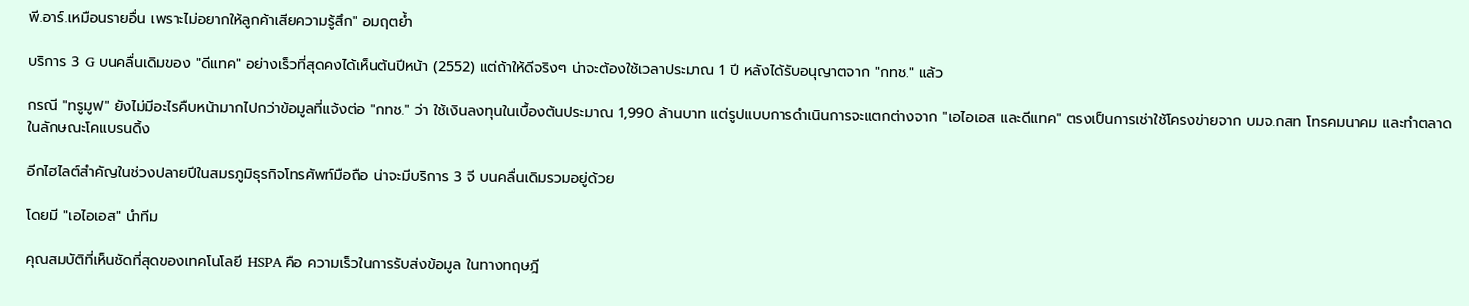พี.อาร์.เหมือนรายอื่น เพราะไม่อยากให้ลูกค้าเสียความรู้สึก" อมฤตย้ำ

บริการ 3 G บนคลื่นเดิมของ "ดีแทค" อย่างเร็วที่สุดคงได้เห็นต้นปีหน้า (2552) แต่ถ้าให้ดีจริงๆ น่าจะต้องใช้เวลาประมาณ 1 ปี หลังได้รับอนุญาตจาก "กทช." แล้ว

กรณี "ทรูมูฟ" ยังไม่มีอะไรคืบหน้ามากไปกว่าข้อมูลที่แจ้งต่อ "กทช." ว่า ใช้เงินลงทุนในเบื้องต้นประมาณ 1,990 ล้านบาท แต่รูปแบบการดำเนินการจะแตกต่างจาก "เอไอเอส และดีแทค" ตรงเป็นการเช่าใช้โครงข่ายจาก บมจ.กสท โทรคมนาคม และทำตลาดในลักษณะโคแบรนดิ้ง

อีกไฮไลต์สำคัญในช่วงปลายปีในสมรภูมิธุรกิจโทรศัพท์มือถือ น่าจะมีบริการ 3 จี บนคลื่นเดิมรวมอยู่ด้วย

โดยมี "เอไอเอส" นำทีม

คุณสมบัติที่เห็นชัดที่สุดของเทคโนโลยี HSPA คือ ความเร็วในการรับส่งข้อมูล ในทางทฤษฎี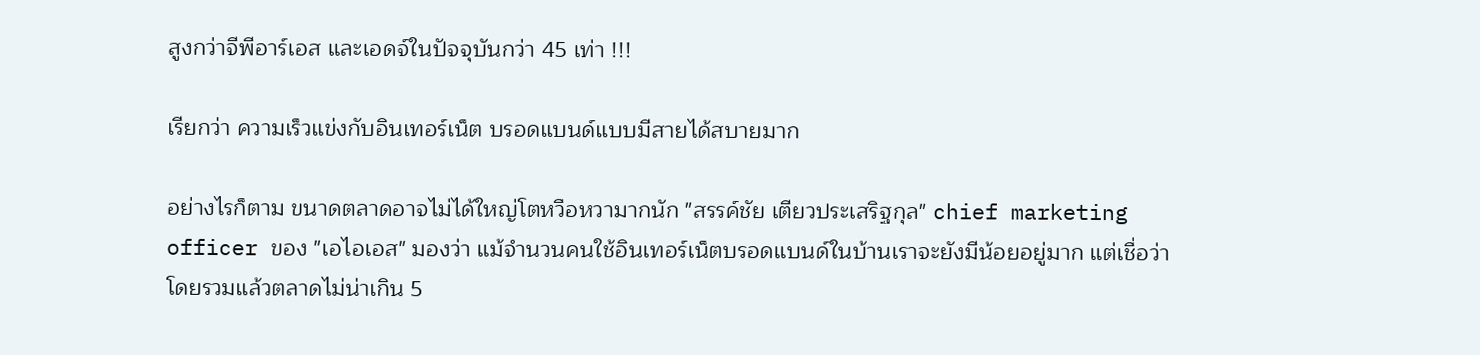สูงกว่าจีพีอาร์เอส และเอดจ์ในปัจจุบันกว่า 45 เท่า !!!

เรียกว่า ความเร็วแข่งกับอินเทอร์เน็ต บรอดแบนด์แบบมีสายได้สบายมาก

อย่างไรก็ตาม ขนาดตลาดอาจไม่ได้ใหญ่โตหวือหวามากนัก "สรรค์ชัย เตียวประเสริฐกุล" chief marketing officer ของ "เอไอเอส" มองว่า แม้จำนวนคนใช้อินเทอร์เน็ตบรอดแบนด์ในบ้านเราจะยังมีน้อยอยู่มาก แต่เชื่อว่าโดยรวมแล้วตลาดไม่น่าเกิน 5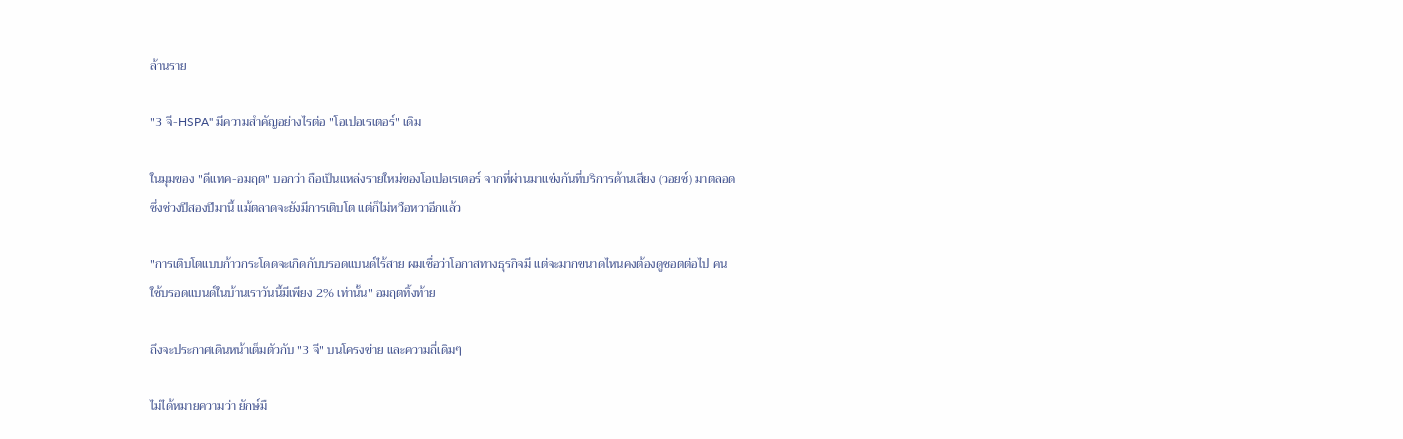ล้านราย

"3 จี-HSPA" มีความสำคัญอย่างไรต่อ "โอเปอเรเตอร์" เดิม

ในมุมของ "ดีแทค-อมฤต" บอกว่า ถือเป็นแหล่งรายใหม่ของโอเปอเรเตอร์ จากที่ผ่านมาแข่งกันที่บริการด้านเสียง (วอยซ์) มาตลอด ซึ่งช่วงปีสองปีมานี้ แม้ตลาดจะยังมีการเติบโต แต่ก็ไม่หวือหวาอีกแล้ว

"การเติบโตแบบก้าวกระโดดจะเกิดกับบรอดแบนด์ไร้สาย ผมเชื่อว่าโอกาสทางธุรกิจมี แต่จะมากขนาดไหนคงต้องดูชอตต่อไป คนใช้บรอดแบนด์ในบ้านเราวันนี้มีเพียง 2% เท่านั้น" อมฤตทิ้งท้าย

ถึงจะประกาศเดินหน้าเต็มตัวกับ "3 จี" บนโครงข่าย และความถี่เดิมๆ

ไม่ได้หมายความว่า ยักษ์มื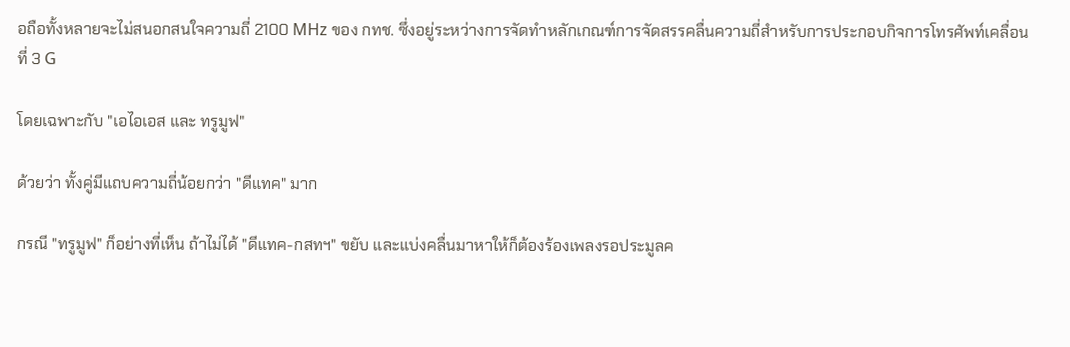อถือทั้งหลายจะไม่สนอกสนใจความถี่ 2100 MHz ของ กทช. ซึ่งอยู่ระหว่างการจัดทำหลักเกณฑ์การจัดสรรคลื่นความถี่สำหรับการประกอบกิจการโทรศัพท์เคลื่อนที่ 3 G

โดยเฉพาะกับ "เอไอเอส และ ทรูมูฟ"

ด้วยว่า ทั้งคู่มีแถบความถี่น้อยกว่า "ดีแทค" มาก

กรณี "ทรูมูฟ" ก็อย่างที่เห็น ถ้าไม่ได้ "ดีแทค-กสทฯ" ขยับ และแบ่งคลื่นมาหาให้ก็ต้องร้องเพลงรอประมูลค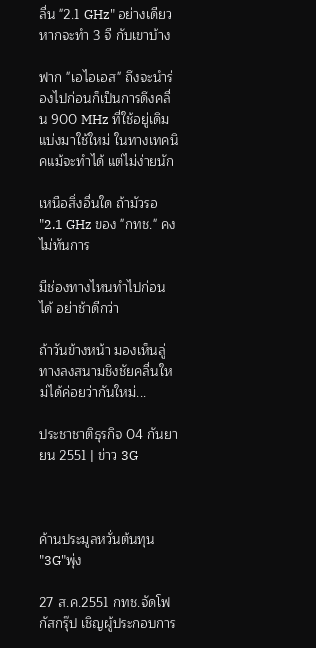ลื่น "2.1 GHz" อย่างเดียว หากจะทำ 3 จี กับเขาบ้าง

ฟาก "เอไอเอส" ถึงจะนำร่องไปก่อนก็เป็นการดึงคลื่น 900 MHz ที่ใช้อยู่เดิมแบ่งมาใช้ใหม่ ในทางเทคนิคแม้จะทำได้ แต่ไม่ง่ายนัก

เหนือสิ่งอื่นใด ถ้ามัวรอ "2.1 GHz ของ "กทช." คงไม่ทันการ

มีช่องทางไหนทำไปก่อนได้ อย่าช้าดีกว่า

ถ้าวันข้างหน้า มองเห็นลู่ทางลงสนามชิงชัยคลื่นใหม่ได้ค่อยว่ากันใหม่...

ประชาชาติธุรกิจ 04 กันยายน 2551 | ข่าว 3G



ค้านประมูลหวั่นต้นทุน "3G"พุ่ง

27 ส.ค.2551 กทช.จัดโฟกัสกรุ๊ป เชิญผู้ประกอบการ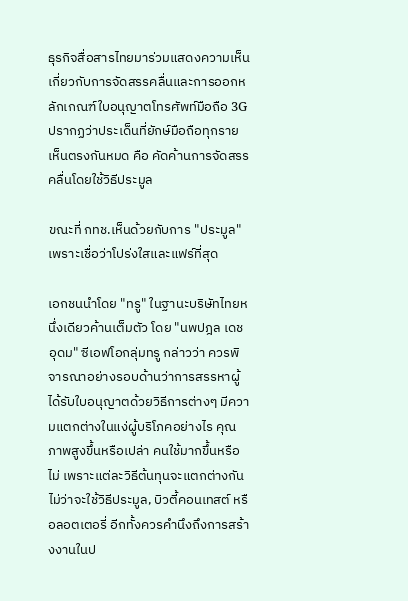ธุรกิจสื่อสารไทยมาร่วมแสดงความเห็นเกี่ยวกับการจัดสรรคลื่นและการออกหลักเกณฑ์ใบอนุญาตโทรศัพท์มือถือ 3G ปรากฏว่าประเด็นที่ยักษ์มือถือทุกรายเห็นตรงกันหมด คือ คัดค้านการจัดสรรคลื่นโดยใช้วิธีประมูล

ขณะที่ กทช.เห็นด้วยกับการ "ประมูล" เพราะเชื่อว่าโปร่งใสและแฟร์ที่สุด

เอกชนนำโดย "ทรู" ในฐานะบริษัทไทยหนึ่งเดียวค้านเต็มตัว โดย "นพปฎล เดชอุดม" ซีเอฟโอกลุ่มทรู กล่าวว่า ควรพิจารณาอย่างรอบด้านว่าการสรรหาผู้ได้รับใบอนุญาตด้วยวิธีการต่างๆ มีความแตกต่างในแง่ผู้บริโภคอย่างไร คุณภาพสูงขึ้นหรือเปล่า คนใช้มากขึ้นหรือไม่ เพราะแต่ละวิธีต้นทุนจะแตกต่างกัน ไม่ว่าจะใช้วิธีประมูล, บิวตี้คอนเทสต์ หรือลอตเตอรี่ อีกทั้งควรคำนึงถึงการสร้างงานในป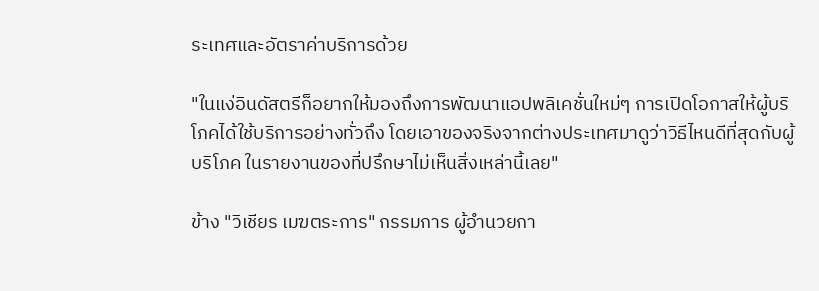ระเทศและอัตราค่าบริการด้วย

"ในแง่อินดัสตรีก็อยากให้มองถึงการพัฒนาแอปพลิเคชั่นใหม่ๆ การเปิดโอกาสให้ผู้บริโภคได้ใช้บริการอย่างทั่วถึง โดยเอาของจริงจากต่างประเทศมาดูว่าวิธีไหนดีที่สุดกับผู้บริโภค ในรายงานของที่ปรึกษาไม่เห็นสิ่งเหล่านี้เลย"

ข้าง "วิเชียร เมฆตระการ" กรรมการ ผู้อำนวยกา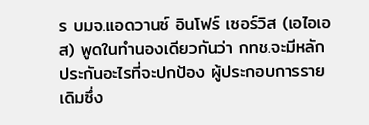ร บมจ.แอดวานซ์ อินโฟร์ เซอร์วิส (เอไอเอส) พูดในทำนองเดียวกันว่า กทช.จะมีหลักประกันอะไรที่จะปกป้อง ผู้ประกอบการรายเดิมซึ่ง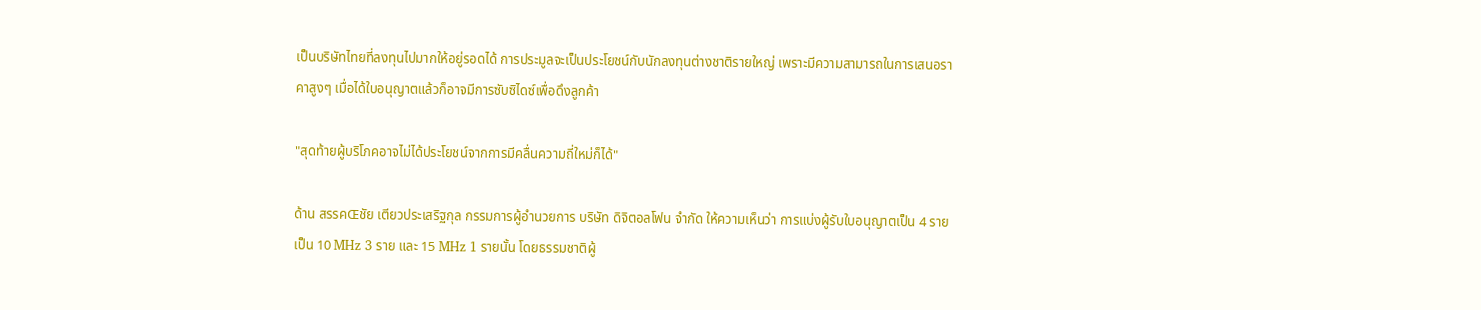เป็นบริษัทไทยที่ลงทุนไปมากให้อยู่รอดได้ การประมูลจะเป็นประโยชน์กับนักลงทุนต่างชาติรายใหญ่ เพราะมีความสามารถในการเสนอราคาสูงๆ เมื่อได้ใบอนุญาตแล้วก็อาจมีการซับซิไดซ์เพื่อดึงลูกค้า

"สุดท้ายผู้บริโภคอาจไม่ได้ประโยชน์จากการมีคลื่นความถี่ใหม่ก็ได้"

ด้าน สรรคŒชัย เตียวประเสริฐกุล กรรมการผู้อำนวยการ บริษัท ดิจิตอลโฟน จำกัด ให้ความเห็นว่า การแบ่งผู้รับใบอนุญาตเป็น 4 ราย เป็น 10 MHz 3 ราย และ 15 MHz 1 รายนั้น โดยธรรมชาติผู้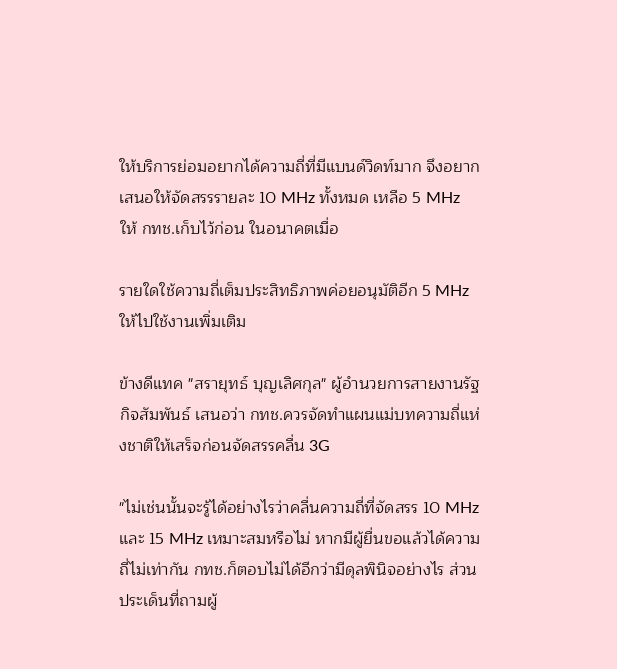ให้บริการย่อมอยากได้ความถี่ที่มีแบนด์วิดท์มาก จึงอยากเสนอให้จัดสรรรายละ 10 MHz ทั้งหมด เหลือ 5 MHz ให้ กทช.เก็บไว้ก่อน ในอนาคตเมื่อ

รายใดใช้ความถี่เต็มประสิทธิภาพค่อยอนุมัติอีก 5 MHz ให้ไปใช้งานเพิ่มเติม

ข้างดีแทค "สรายุทธ์ บุญเลิศกุล" ผู้อำนวยการสายงานรัฐกิจสัมพันธ์ เสนอว่า กทช.ควรจัดทำแผนแม่บทความถี่แห่งชาติให้เสร็จก่อนจัดสรรคลื่น 3G

"ไม่เช่นนั้นจะรู้ได้อย่างไรว่าคลื่นความถี่ที่จัดสรร 10 MHz และ 15 MHz เหมาะสมหรือไม่ หากมีผู้ยื่นขอแล้วได้ความถี่ไม่เท่ากัน กทช.ก็ตอบไม่ได้อีกว่ามีดุลพินิจอย่างไร ส่วนประเด็นที่ถามผู้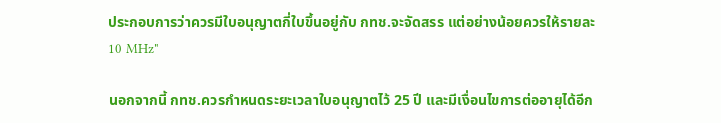ประกอบการว่าควรมีใบอนุญาตกี่ใบขึ้นอยู่กับ กทช.จะจัดสรร แต่อย่างน้อยควรให้รายละ 10 MHz"

นอกจากนี้ กทช.ควรกำหนดระยะเวลาใบอนุญาตไว้ 25 ปี และมีเงื่อนไขการต่ออายุได้อีก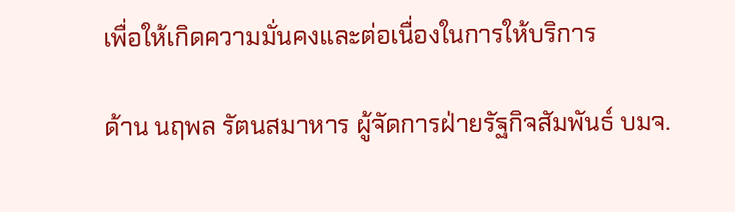เพื่อให้เกิดความมั่นคงและต่อเนื่องในการให้บริการ

ด้าน นฤพล รัตนสมาหาร ผู้จัดการฝ่ายรัฐกิจสัมพันธ์ บมจ.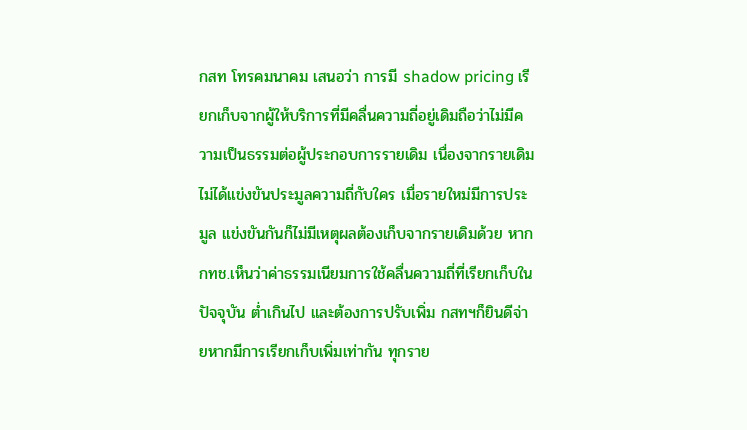กสท โทรคมนาคม เสนอว่า การมี shadow pricing เรียกเก็บจากผู้ให้บริการที่มีคลื่นความถี่อยู่เดิมถือว่าไม่มีความเป็นธรรมต่อผู้ประกอบการรายเดิม เนื่องจากรายเดิมไม่ได้แข่งขันประมูลความถี่กับใคร เมื่อรายใหม่มีการประมูล แข่งขันกันก็ไม่มีเหตุผลต้องเก็บจากรายเดิมด้วย หาก กทช.เห็นว่าค่าธรรมเนียมการใช้คลื่นความถี่ที่เรียกเก็บในปัจจุบัน ต่ำเกินไป และต้องการปรับเพิ่ม กสทฯก็ยินดีจ่ายหากมีการเรียกเก็บเพิ่มเท่ากัน ทุกราย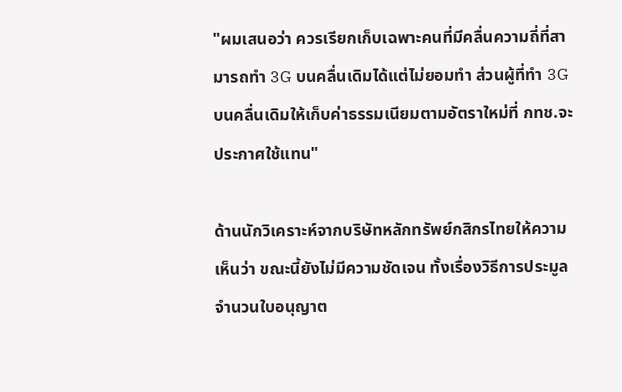"ผมเสนอว่า ควรเรียกเก็บเฉพาะคนที่มีคลื่นความถี่ที่สามารถทำ 3G บนคลื่นเดิมได้แต่ไม่ยอมทำ ส่วนผู้ที่ทำ 3G บนคลื่นเดิมให้เก็บค่าธรรมเนียมตามอัตราใหม่ที่ กทช.จะประกาศใช้แทน"

ด้านนักวิเคราะห์จากบริษัทหลักทรัพย์กสิกรไทยให้ความเห็นว่า ขณะนี้ยังไม่มีความชัดเจน ทั้งเรื่องวิธีการประมูล จำนวนใบอนุญาต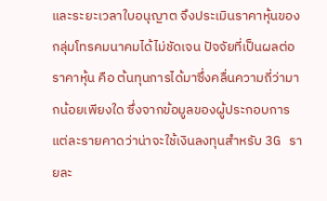และระยะเวลาใบอนุญาต จึงประเมินราคาหุ้นของกลุ่มโทรคมนาคมได้ไม่ชัดเจน ปัจจัยที่เป็นผลต่อราคาหุ้น คือ ต้นทุนการได้มาซึ่งคลื่นความถี่ว่ามากน้อยเพียงใด ซึ่งจากข้อมูลของผู้ประกอบการแต่ละรายคาดว่าน่าจะใช้เงินลงทุนสำหรับ 3G รายละ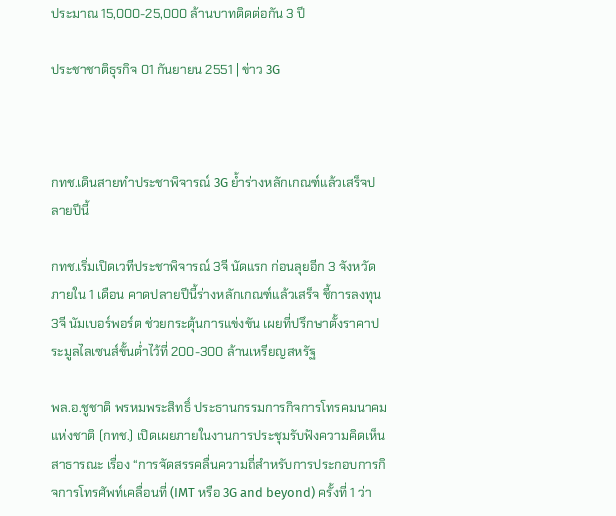ประมาณ 15,000-25,000 ล้านบาทติดต่อกัน 3 ปี

ประชาชาติธุรกิจ 01 กันยายน 2551 | ข่าว 3G



กทช.เดินสายทำประชาพิจารณ์ 3G ย้ำร่างหลักเกณฑ์แล้วเสร็จปลายปีนี้

กทช.เริ่มเปิดเวทีประชาพิจารณ์ 3จี นัดแรก ก่อนลุยอีก 3 จังหวัดภายใน 1 เดือน คาดปลายปีนี้ร่างหลักเกณฑ์แล้วเสร็จ ชี้การลงทุน 3จี นัมเบอร์พอร์ต ช่วยกระตุ้นการแข่งขัน เผยที่ปรึกษาตั้งราคาประมูลไลเซนส์ขั้นต่ำไว้ที่ 200-300 ล้านเหรียญสหรัฐ

พล.อ.ชูชาติ พรหมพระสิทธิ์ ประธานกรรมการกิจการโทรคมนาคมแห่งชาติ (กทช.) เปิดเผยภายในงานการประชุมรับฟังความคิดเห็นสาธารณะ เรื่อง “การจัดสรรคลื่นความถี่สำหรับการประกอบการกิจการโทรศัพท์เคลื่อนที่ (IMT หรือ 3G and beyond) ครั้งที่ 1 ว่า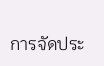การจัดประ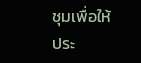ชุมเพื่อให้ประ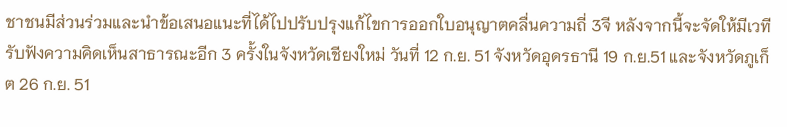ชาชนมีส่วนร่วมและนำข้อเสนอแนะที่ได้ไปปรับปรุงแก้ไขการออกใบอนุญาตคลื่นความถี่ 3จี หลังจากนี้จะจัดให้มีเวทีรับฟังความคิดเห็นสาธารณะอีก 3 ครั้งในจังหวัดเชียงใหม่ วันที่ 12 ก.ย. 51 จังหวัดอุดรธานี 19 ก.ย.51 และจังหวัดภูเก็ต 26 ก.ย. 51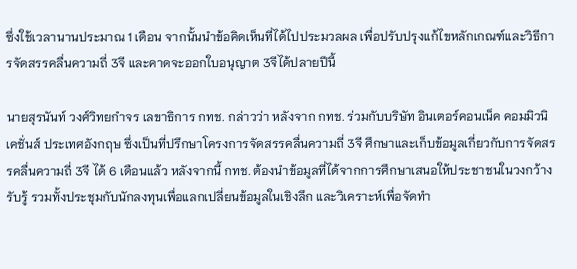ซึ่งใช้เวลานานประมาณ 1 เดือน จากนั้นนำข้อคิดเห็นที่ได้ไปประมวลผล เพื่อปรับปรุงแก้ไขหลักเกณฑ์และวิธีการจัดสรรคลื่นความถี่ 3จี และคาดจะออกใบอนุญาต 3จีได้ปลายปีนี้

นายสุรนันท์ วงศ์วิทยกำจร เลขาธิการ กทช. กล่าวว่า หลังจาก กทช. ร่วมกับบริษัท อินเตอร์คอนเน็ค คอมมิวนิเคชั่นส์ ประเทศอังกฤษ ซึ่งเป็นที่ปรึกษาโครงการจัดสรรคลื่นความถี่ 3จี ศึกษาและเก็บข้อมูลเกี่ยวกับการจัดสรรคลื่นความถี่ 3จี ได้ 6 เดือนแล้ว หลังจากนี้ กทช. ต้องนำข้อมูลที่ได้จากการศึกษาเสนอให้ประชาชนในวงกว้างรับรู้ รวมทั้งประชุมกับนักลงทุนเพื่อแลกเปลี่ยนข้อมูลในเชิงลึก และวิเคราะห์เพื่อจัดทำ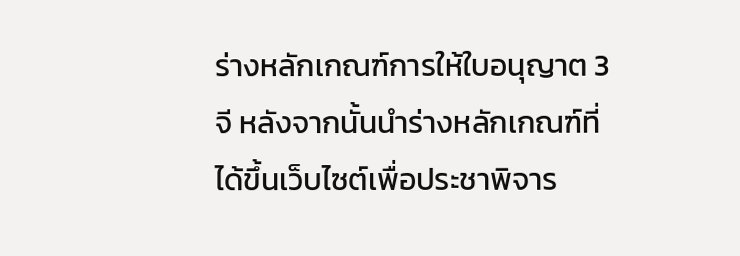ร่างหลักเกณฑ์การให้ใบอนุญาต 3จี หลังจากนั้นนำร่างหลักเกณฑ์ที่ได้ขึ้นเว็บไซต์เพื่อประชาพิจาร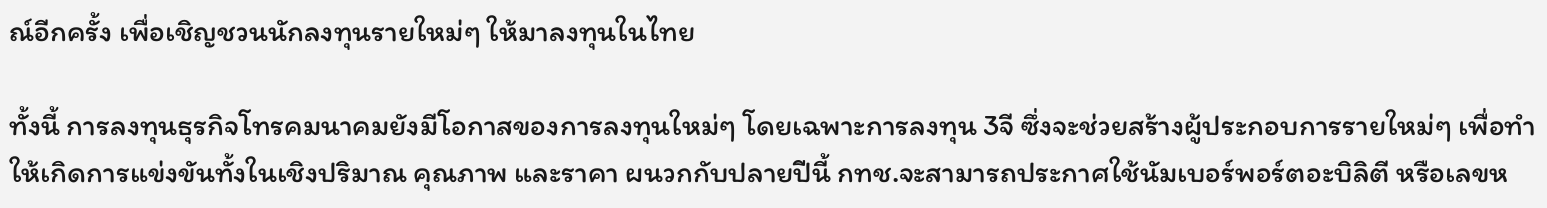ณ์อีกครั้ง เพื่อเชิญชวนนักลงทุนรายใหม่ๆ ให้มาลงทุนในไทย

ทั้งนี้ การลงทุนธุรกิจโทรคมนาคมยังมีโอกาสของการลงทุนใหม่ๆ โดยเฉพาะการลงทุน 3จี ซึ่งจะช่วยสร้างผู้ประกอบการรายใหม่ๆ เพื่อทำให้เกิดการแข่งขันทั้งในเชิงปริมาณ คุณภาพ และราคา ผนวกกับปลายปีนี้ กทช.จะสามารถประกาศใช้นัมเบอร์พอร์ตอะบิลิตี หรือเลขห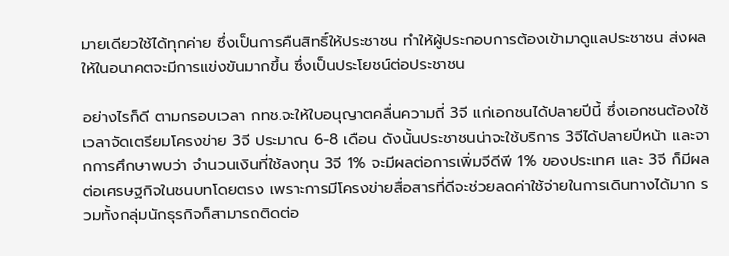มายเดียวใช้ได้ทุกค่าย ซึ่งเป็นการคืนสิทธิ์ให้ประชาชน ทำให้ผู้ประกอบการต้องเข้ามาดูแลประชาชน ส่งผลให้ในอนาคตจะมีการแข่งขันมากขึ้น ซึ่งเป็นประโยชน์ต่อประชาชน

อย่างไรก็ดี ตามกรอบเวลา กทช.จะให้ใบอนุญาตคลื่นความถี่ 3จี แก่เอกชนได้ปลายปีนี้ ซึ่งเอกชนต้องใช้เวลาจัดเตรียมโครงข่าย 3จี ประมาณ 6-8 เดือน ดังนั้นประชาชนน่าจะใช้บริการ 3จีได้ปลายปีหน้า และจากการศึกษาพบว่า จำนวนเงินที่ใช้ลงทุน 3จี 1% จะมีผลต่อการเพิ่มจีดีพี 1% ของประเทศ และ 3จี ก็มีผลต่อเศรษฐกิจในชนบทโดยตรง เพราะการมีโครงข่ายสื่อสารที่ดีจะช่วยลดค่าใช้จ่ายในการเดินทางได้มาก รวมทั้งกลุ่มนักธุรกิจก็สามารถติดต่อ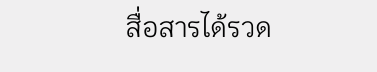สื่อสารได้รวด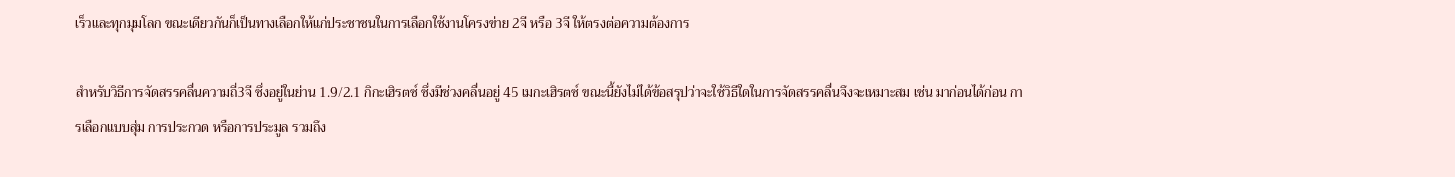เร็วและทุกมุมโลก ขณะเดียวกันก็เป็นทางเลือกให้แก่ประชาชนในการเลือกใช้งานโครงข่าย 2จี หรือ 3จี ให้ตรงต่อความต้องการ

สำหรับวิธีการจัดสรรคลื่นความถี่3จี ซึ่งอยู่ในย่าน 1.9/2.1 กิกะเฮิรตซ์ ซึ่งมีช่วงคลื่นอยู่ 45 เมกะเฮิรตซ์ ขณะนี้ยังไม่ได้ข้อสรุปว่าจะใช้วิธีใดในการจัดสรรคลื่นจึงจะเหมาะสม เช่น มาก่อนได้ก่อน การเลือกแบบสุ่ม การประกวด หรือการประมูล รวมถึง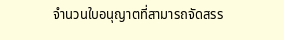จำนวนใบอนุญาตที่สามารถจัดสรร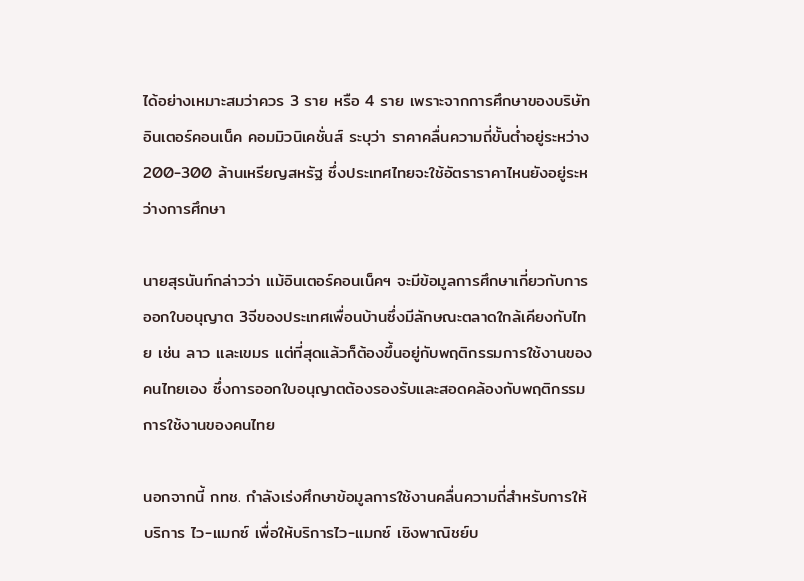ได้อย่างเหมาะสมว่าควร 3 ราย หรือ 4 ราย เพราะจากการศึกษาของบริษัท อินเตอร์คอนเน็ค คอมมิวนิเคชั่นส์ ระบุว่า ราคาคลื่นความถี่ขั้นต่ำอยู่ระหว่าง 200-300 ล้านเหรียญสหรัฐ ซึ่งประเทศไทยจะใช้อัตราราคาไหนยังอยู่ระหว่างการศึกษา

นายสุรนันท์กล่าวว่า แม้อินเตอร์คอนเน็คฯ จะมีข้อมูลการศึกษาเกี่ยวกับการออกใบอนุญาต 3จีของประเทศเพื่อนบ้านซึ่งมีลักษณะตลาดใกล้เคียงกับไทย เช่น ลาว และเขมร แต่ที่สุดแล้วก็ต้องขึ้นอยู่กับพฤติกรรมการใช้งานของคนไทยเอง ซึ่งการออกใบอนุญาตต้องรองรับและสอดคล้องกับพฤติกรรมการใช้งานของคนไทย

นอกจากนี้ กทช. กำลังเร่งศึกษาข้อมูลการใช้งานคลื่นความถี่สำหรับการให้บริการ ไว-แมกซ์ เพื่อให้บริการไว-แมกซ์ เชิงพาณิชย์บ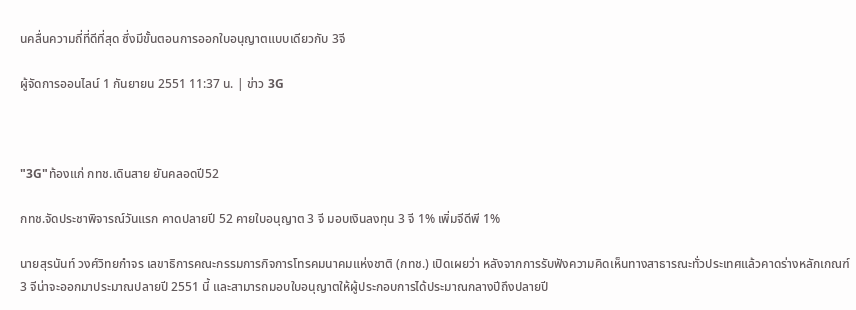นคลื่นความถี่ที่ดีที่สุด ซึ่งมีขั้นตอนการออกใบอนุญาตแบบเดียวกับ 3จี

ผู้จัดการออนไลน์ 1 กันยายน 2551 11:37 น. | ข่าว 3G



"3G"ท้องแก่ กทช.เดินสาย ยันคลอดปี52

กทช.จัดประชาพิจารณ์วันแรก คาดปลายปี 52 คายใบอนุญาต 3 จี มอบเงินลงทุน 3 จี 1% เพิ่มจีดีพี 1%

นายสุรนันท์ วงศ์วิทยกำจร เลขาธิการคณะกรรมการกิจการโทรคมนาคมแห่งชาติ (กทช.) เปิดเผยว่า หลังจากการรับฟังความคิดเห็นทางสาธารณะทั่วประเทศแล้วคาดร่างหลักเกณฑ์ 3 จีน่าจะออกมาประมาณปลายปี 2551 นี้ และสามารถมอบใบอนุญาตให้ผู้ประกอบการได้ประมาณกลางปีถึงปลายปี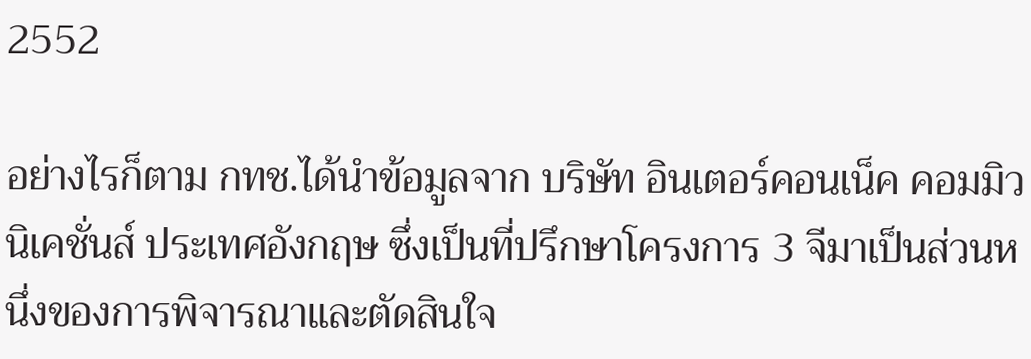2552

อย่างไรก็ตาม กทช.ได้นำข้อมูลจาก บริษัท อินเตอร์คอนเน็ค คอมมิวนิเคชั่นส์ ประเทศอังกฤษ ซึ่งเป็นที่ปรึกษาโครงการ 3 จีมาเป็นส่วนหนึ่งของการพิจารณาและตัดสินใจ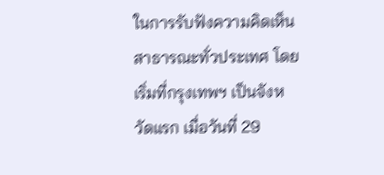ในการรับฟังความคิดเห็นสาธารณะทั่วประเทศ โดยเริ่มที่กรุงเทพฯ เป็นจังหวัดแรก เมื่อวันที่ 29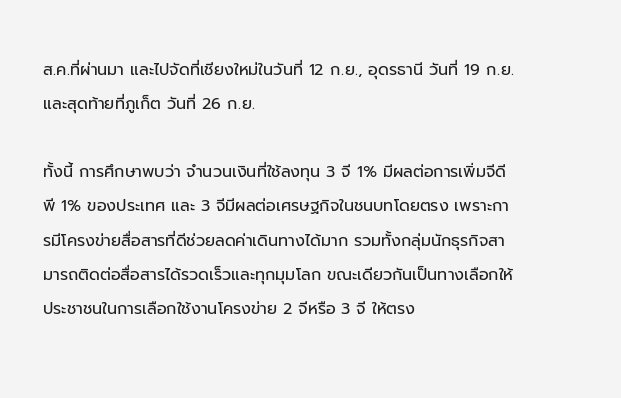ส.ค.ที่ผ่านมา และไปจัดที่เชียงใหม่ในวันที่ 12 ก.ย., อุดรธานี วันที่ 19 ก.ย. และสุดท้ายที่ภูเก็ต วันที่ 26 ก.ย.

ทั้งนี้ การศึกษาพบว่า จำนวนเงินที่ใช้ลงทุน 3 จี 1% มีผลต่อการเพิ่มจีดีพี 1% ของประเทศ และ 3 จีมีผลต่อเศรษฐกิจในชนบทโดยตรง เพราะการมีโครงข่ายสื่อสารที่ดีช่วยลดค่าเดินทางได้มาก รวมทั้งกลุ่มนักธุรกิจสามารถติดต่อสื่อสารได้รวดเร็วและทุกมุมโลก ขณะเดียวกันเป็นทางเลือกให้ประชาชนในการเลือกใช้งานโครงข่าย 2 จีหรือ 3 จี ให้ตรง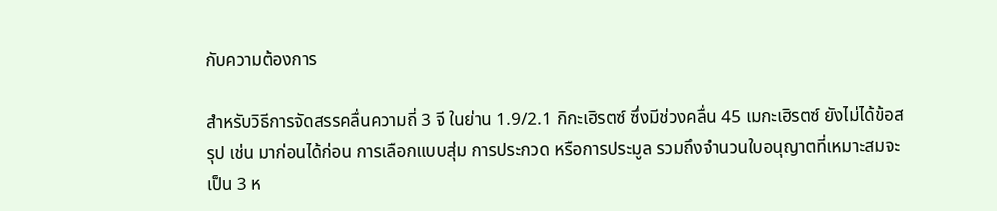กับความต้องการ

สำหรับวิธีการจัดสรรคลื่นความถี่ 3 จี ในย่าน 1.9/2.1 กิกะเฮิรตซ์ ซึ่งมีช่วงคลื่น 45 เมกะเฮิรตซ์ ยังไม่ได้ข้อสรุป เช่น มาก่อนได้ก่อน การเลือกแบบสุ่ม การประกวด หรือการประมูล รวมถึงจำนวนใบอนุญาตที่เหมาะสมจะเป็น 3 ห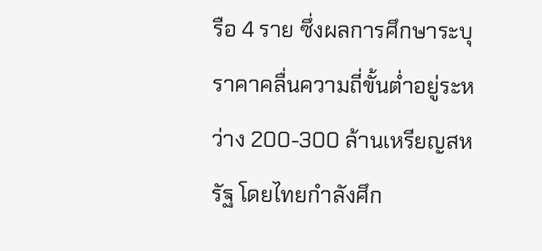รือ 4 ราย ซึ่งผลการศึกษาระบุราคาคลื่นความถี่ขั้นต่ำอยู่ระหว่าง 200-300 ล้านเหรียญสหรัฐ โดยไทยกำลังศึก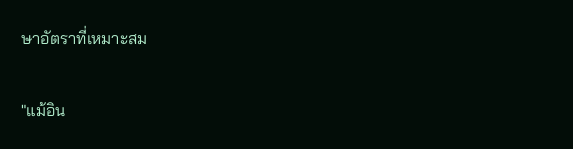ษาอัตราที่เหมาะสม

"แม้อิน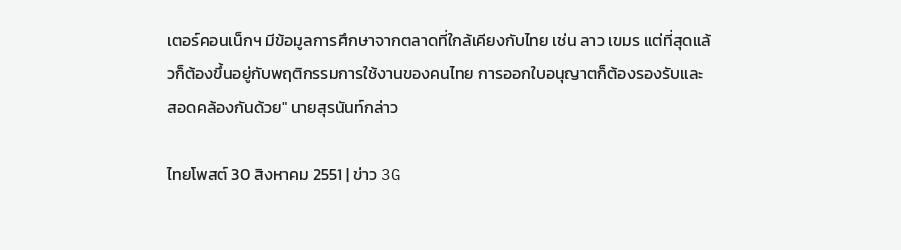เตอร์คอนเน็กฯ มีข้อมูลการศึกษาจากตลาดที่ใกล้เคียงกับไทย เช่น ลาว เขมร แต่ที่สุดแล้วก็ต้องขึ้นอยู่กับพฤติกรรมการใช้งานของคนไทย การออกใบอนุญาตก็ต้องรองรับและสอดคล้องกันด้วย" นายสุรนันท์กล่าว

ไทยโพสต์ 30 สิงหาคม 2551 | ข่าว 3G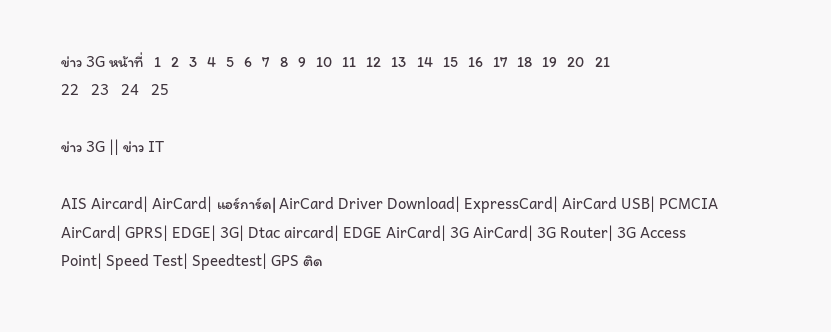ข่าว 3G หน้าที่   1   2   3   4   5   6   7   8   9   10   11   12   13   14   15   16   17   18   19   20   21   22   23   24   25

ข่าว 3G || ข่าว IT

AIS Aircard| AirCard| แอร์การ์ด| AirCard Driver Download| ExpressCard| AirCard USB| PCMCIA AirCard| GPRS| EDGE| 3G| Dtac aircard| EDGE AirCard| 3G AirCard| 3G Router| 3G Access Point| Speed Test| Speedtest| GPS ติด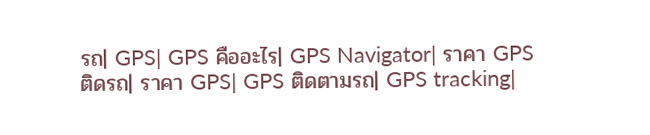รถ| GPS| GPS คืออะไร| GPS Navigator| ราคา GPS ติดรถ| ราคา GPS| GPS ติดตามรถ| GPS tracking|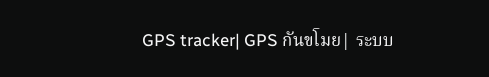GPS tracker| GPS กันขโมย| ระบบ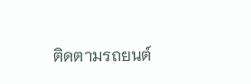ติดตามรถยนต์